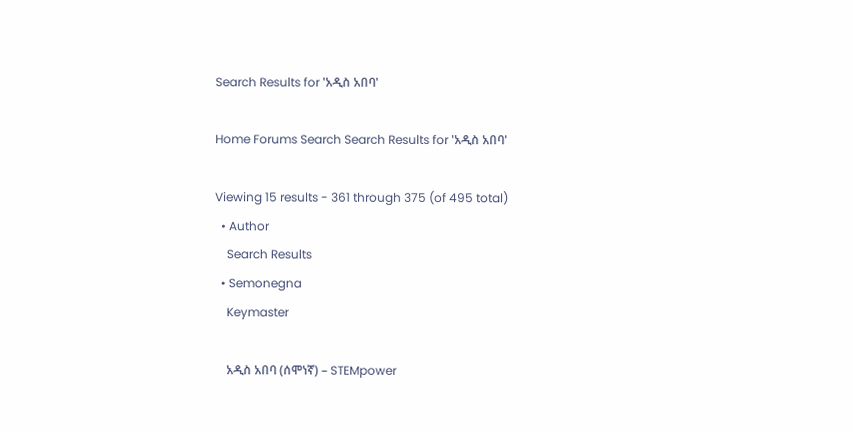Search Results for 'አዲስ አበባ'

Home Forums Search Search Results for 'አዲስ አበባ'

Viewing 15 results - 361 through 375 (of 495 total)
  • Author
    Search Results
  • Semonegna
    Keymaster

    አዲስ አበባ (ሰሞነኛ) – STEMpower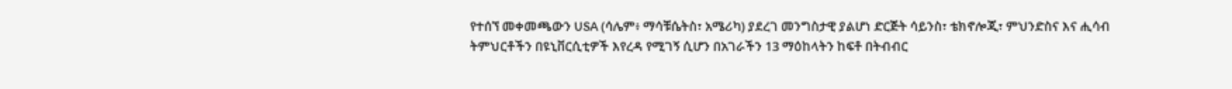የተሰኘ መቀመጫውን USA (ሳሌም፥ ማሳቹሴትስ፣ አሜሪካ) ያደረገ መንግስታዊ ያልሆነ ድርጅት ሳይንስ፣ ቴክኖሎጂ፣ ምህንድስና እና ሒሳብ ትምህርቶችን በዩኒቨርሲቲዎች እየረዳ የሚገኝ ሲሆን በአገራችን 13 ማዕከላትን ከፍቶ በትብብር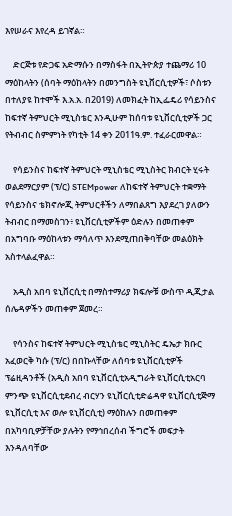እየሠራና እየረዳ ይገኛል።

    ድርጅቱ የድጋፍ አድማሱን በማስፋት በኢትዮጵያ ተጨማሪ 10 ማዕከላትን (ሰባት ማዕከላትን በመንግስት ዩኒቨርሲቲዎች፣ ሶስቱን በተለያዩ ከተሞች እ.አ.አ. በ2019) ለመክፈት ከኢፌዴሪ የሳይንስና ከፍተኛ ትምህርት ሚኒስቴር እንዲሁም ከሰባቱ ዩኒቨርሲቲዎች ጋር የትብብር ስምምነት የካቲት 14 ቀን 2011ዓ.ም. ተፈራርመዋል።

    የሳይንስና ከፍተኛ ትምህርት ሚኒስቴር ሚኒስትር ክብርት ሂሩት ወልደማርያም (ፕ/ር) STEMpower ለከፍተኛ ትምህርት ተቋማት የሳይንስና ቴክኖሎጂ ትምህርቶችን ለማበልጸግ እያደረገ ያለውን ትብብር በማመስገን፥ ዩኒቨርሲቲዎችም ዕድሉን በመጠቀም በአግባቡ ማዕከላቱን ማሳለጥ እንደሚጠበቅባቸው መልዕክት አስተላልፈዋል።

    አዲስ አበባ ዩኒቨርሲቲ በማስተማሪያ ክፍሎቹ ውስጥ ዲጂታል ሰሌዳዎችን መጠቀም ጀመረ።

    የሳንስና ከፍተኛ ትምህርት ሚኒስቴር ሚኒስትር ዴኤታ ክቡር አፈወርቅ ካሱ (ፕ/ር) በበኩላቸው ለሰባቱ ዩኒቨርሲቲዎች ፕሬዚዳንቶች (አዲስ አበባ ዩኒቨርሲቲአዲግራት ዩኒቨርሲቲአርባ ምንጭ ዩኒቨርሲቲደብረ ብርሃን ዩኒቨርሲቲድሬዳዋ ዩኒቨርሲቲጅማ ዩኒቨርሲቲ እና ወሎ ዩኒቨርሲቲ) ማዕከሉን በመጠቀም በአካባቢዎቻቸው ያሉትን የማኅበረሰብ ችግሮች መፍታት እንዳለባቸው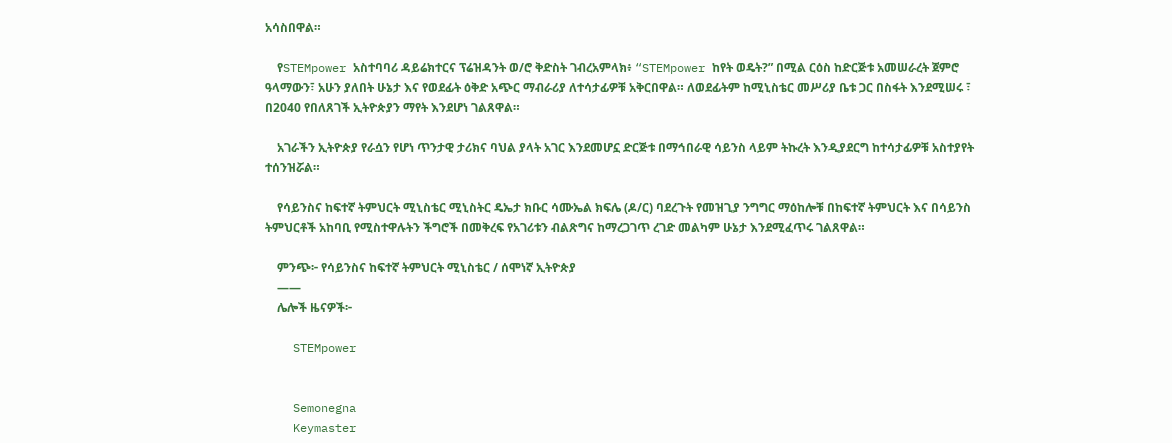አሳስበዋል።

    የSTEMpower አስተባባሪ ዳይሬክተርና ፕሬዝዳንት ወ/ሮ ቅድስት ገብረአምላክ፥ “STEMpower ከየት ወዴት?” በሚል ርዕስ ከድርጅቱ አመሠራረት ጀምሮ ዓላማውን፣ አሁን ያለበት ሁኔታ እና የወደፊት ዕቅድ አጭር ማብራሪያ ለተሳታፊዎቹ አቅርበዋል። ለወደፊትም ከሚኒስቴር መሥሪያ ቤቱ ጋር በስፋት እንደሚሠሩ ፣ በ2040 የበለጸገች ኢትዮጵያን ማየት እንደሆነ ገልጸዋል።

    አገራችን ኢትዮጵያ የራሷን የሆነ ጥንታዊ ታሪክና ባህል ያላት አገር እንደመሆኗ ድርጅቱ በማኅበራዊ ሳይንስ ላይም ትኩረት እንዲያደርግ ከተሳታፊዎቹ አስተያየት ተሰንዝሯል።

    የሳይንስና ከፍተኛ ትምህርት ሚኒስቴር ሚኒስትር ዴኤታ ክቡር ሳሙኤል ክፍሌ (ዶ/ር) ባደረጉት የመዝጊያ ንግግር ማዕከሎቹ በከፍተኛ ትምህርት እና በሳይንስ ትምህርቶች አከባቢ የሚስተዋሉትን ችግሮች በመቅረፍ የአገሪቱን ብልጽግና ከማረጋገጥ ረገድ መልካም ሁኔታ እንደሚፈጥሩ ገልጸዋል።

    ምንጭ፦ የሳይንስና ከፍተኛ ትምህርት ሚኒስቴር / ሰሞነኛ ኢትዮጵያ
    ——
    ሌሎች ዜናዎች፦

    STEMpower


    Semonegna
    Keymaster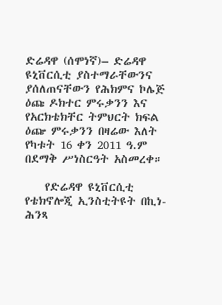ድሬዳዋ (ሰሞነኛ)– ድሬዳዋ ዩኒቨርሲቲ ያስተማራቸውንና ያሰለጠናቸውን የሕክምና ኮሌጅ ዕጩ ዶክተር ምሩቃንን እና የአርክቴክቸር ትምህርት ክፍል ዕጬ ምሩቃንን በዛሬው እለት የካቱት 16 ቀን 2011 ዓ.ም በደማቅ ሥነስርዓት አስመረቀ።

    የድሬዳዋ ዩኒቨርሲቲ የቴክኖሎጂ ኢንስቲትዩት በኪነ-ሕንጻ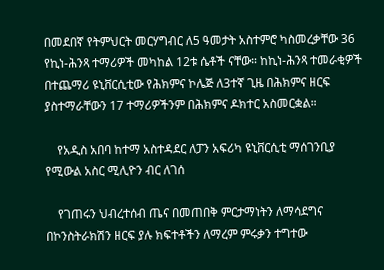በመደበኛ የትምህርት መርሃግብር ለ5 ዓመታት አስተምሮ ካስመረቃቸው 36 የኪነ-ሕንጻ ተማሪዎች መካከል 12ቱ ሴቶች ናቸው። ከኪነ-ሕንጻ ተመራቂዎች በተጨማሪ ዩኒቨርሲቲው የሕክምና ኮሌጅ ለ3ተኛ ጊዜ በሕክምና ዘርፍ ያስተማራቸውን 17 ተማሪዎችንም በሕክምና ዶክተር አስመርቋል።

    የአዲስ አበባ ከተማ አስተዳደር ለፓን አፍሪካ ዩኒቨርሲቲ ማሰገንቢያ የሚውል አስር ሚሊዮን ብር ለገሰ

    የገጠሩን ህብረተሰብ ጤና በመጠበቅ ምርታማነትን ለማሳደግና በኮንስትራክሽን ዘርፍ ያሉ ክፍተቶችን ለማረም ምሩቃን ተግተው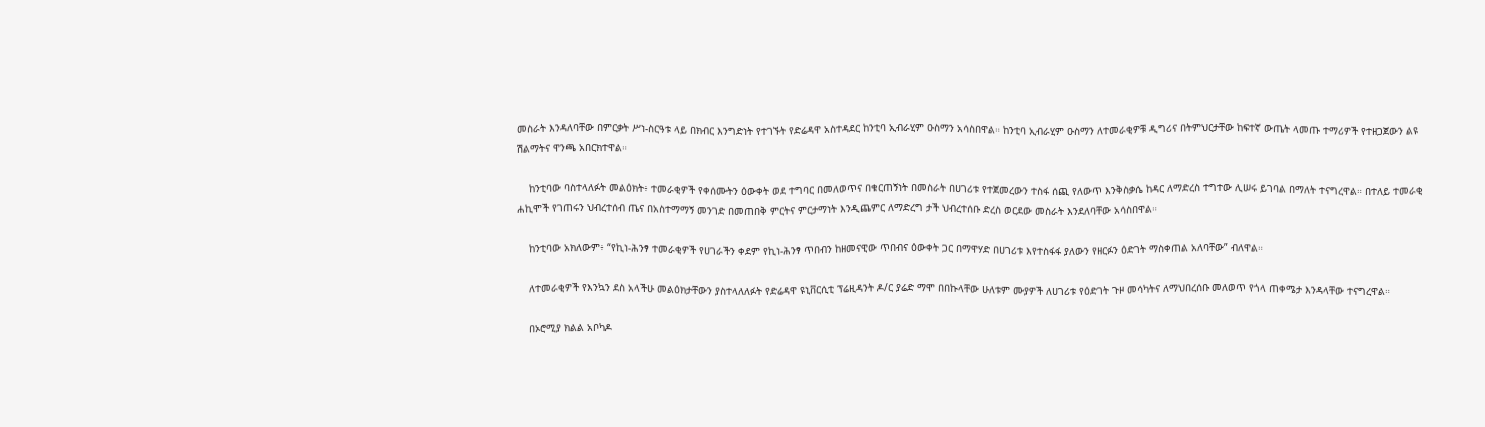መስራት እንዳለባቸው በምርቃት ሥነ-ስርዓቱ ላይ በክብር እንግድነት የተገኙት የድሬዳዋ አስተዳደር ከንቲባ ኢብራሂም ዑስማን አሳስበዋል። ከንቲባ ኢብራሂም ዑስማን ለተመራቂዎቹ ዲግሪና በትምህርታቸው ከፍተኛ ውጤት ላመጡ ተማሪዎች የተዘጋጀውን ልዩ ሽልማትና ዋንጫ አበርክተዋል።

    ከንቲባው ባስተላለፉት መልዕክት፥ ተመራቂዎች የቀሰሙትን ዕውቀት ወደ ተግባር በመለወጥና በቁርጠኝነት በመስራት በሀገሪቱ የተጀመረውን ተስፋ ሰጪ የለውጥ እንቅስቃሴ ከዳር ለማድረስ ተግተው ሊሠሩ ይገባል በማለት ተናግረዋል። በተለይ ተመራቂ ሐኪሞች የገጠሩን ህብረተሰብ ጤና በአስተማማኝ መንገድ በመጠበቅ ምርትና ምርታማነት እንዲጨምር ለማድረግ ታች ህብረተሰቡ ድረስ ወርደው መስራት እንደለባቸው አሳስበዋል።

    ከንቲባው አክለውም፥ “የኪነ-ሕንፃ ተመራቂዎች የሀገራችን ቀደም የኪነ-ሕንፃ ጥበብን ከዘመናዊው ጥበብና ዕውቀት ጋር በማዋሃድ በሀገሪቱ እየተስፋፋ ያለውን የዘርፉን ዕድገት ማስቀጠል አለባቸው” ብለዋል።

    ለተመራቂዎች የእንኳን ደስ አላችሁ መልዕክታቸውን ያስተላለለፉት የድሬዳዋ ዩኒቨርሲቲ ፕሬዚዳንት ዶ/ር ያሬድ ማሞ በበኩላቸው ሁለቱም ሙያዎች ለሀገሪቱ የዕድገት ጉዞ መሳካትና ለማህበረሰቡ መለወጥ የጎላ ጠቀሜታ እንዳላቸው ተናግረዋል።

    በኦሮሚያ ክልል አቦካዶ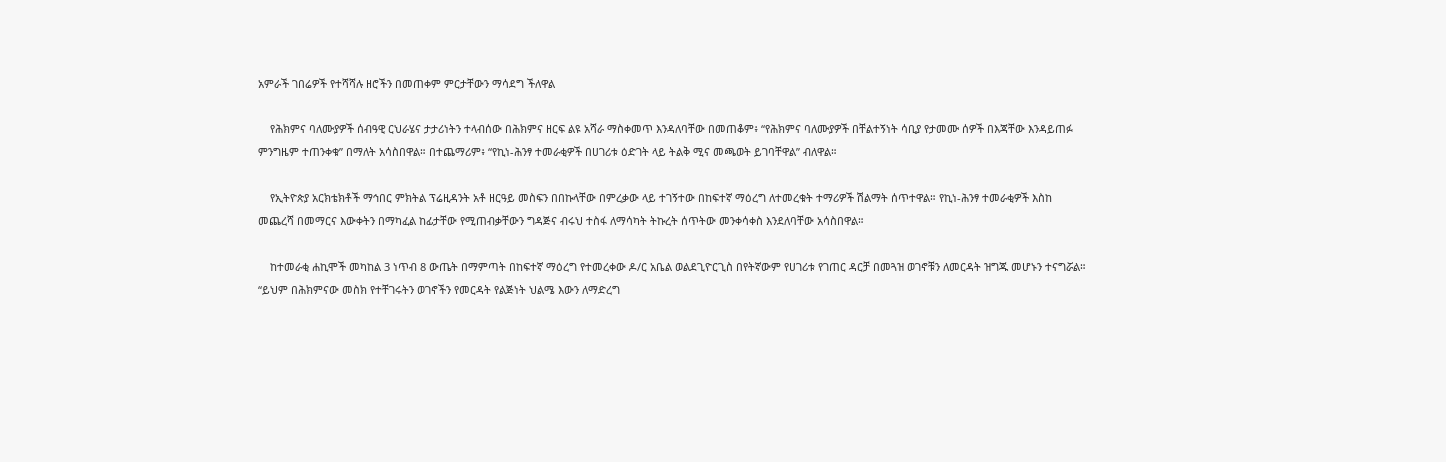አምራች ገበሬዎች የተሻሻሉ ዘሮችን በመጠቀም ምርታቸውን ማሳደግ ችለዋል

    የሕክምና ባለሙያዎች ሰብዓዊ ርህራሄና ታታሪነትን ተላብሰው በሕክምና ዘርፍ ልዩ አሻራ ማስቀመጥ እንዳለባቸው በመጠቆም፥ “የሕክምና ባለሙያዎች በቸልተኝነት ሳቢያ የታመሙ ሰዎች በእጃቸው እንዳይጠፉ ምንግዜም ተጠንቀቁ” በማለት አሳስበዋል። በተጨማሪም፥ “የኪነ-ሕንፃ ተመራቂዎች በሀገሪቱ ዕድገት ላይ ትልቅ ሚና መጫወት ይገባቸዋል” ብለዋል።

    የኢትዮጵያ አርክቴክቶች ማኅበር ምክትል ፕሬዚዳንት አቶ ዘርዓይ መስፍን በበኩላቸው በምረቃው ላይ ተገኝተው በከፍተኛ ማዕረግ ለተመረቁት ተማሪዎች ሽልማት ሰጥተዋል። የኪነ-ሕንፃ ተመራቂዎች እስከ መጨረሻ በመማርና እውቀትን በማካፈል ከፊታቸው የሚጠብቃቸውን ግዳጅና ብሩህ ተስፋ ለማሳካት ትኩረት ሰጥትው መንቀሳቀስ እንደለባቸው አሳስበዋል።

    ከተመራቂ ሐኪሞች መካከል 3 ነጥብ 8 ውጤት በማምጣት በከፍተኛ ማዕረግ የተመረቀው ዶ/ር አቤል ወልደጊዮርጊስ በየትኛውም የሀገሪቱ የገጠር ዳርቻ በመጓዝ ወገኖቹን ለመርዳት ዝግጁ መሆኑን ተናግሯል። “ይህም በሕክምናው መስክ የተቸገሩትን ወገኖችን የመርዳት የልጅነት ህልሜ እውን ለማድረግ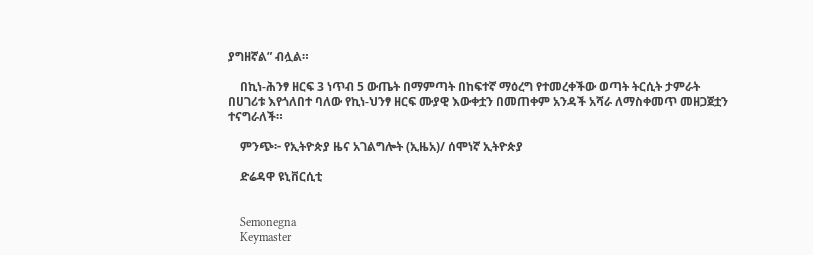ያግዘኛል” ብሏል።

    በኪነ-ሕንፃ ዘርፍ 3 ነጥብ 5 ውጤት በማምጣት በከፍተኛ ማዕረግ የተመረቀችው ወጣት ትርሲት ታምራት በሀገሪቱ እየጎለበተ ባለው የኪነ-ህንፃ ዘርፍ ሙያዊ እውቀቷን በመጠቀም አንዳች አሻራ ለማስቀመጥ መዘጋጀቷን ተናግራለች።

    ምንጭ፦ የኢትዮጵያ ዜና አገልግሎት (ኢዜአ)/ ሰሞነኛ ኢትዮጵያ

    ድሬዳዋ ዩኒቨርሲቲ


    Semonegna
    Keymaster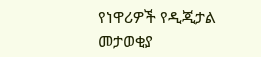የነዋሪዎች የዲጂታል መታወቂያ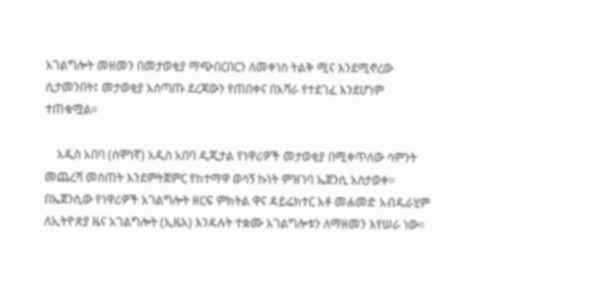አገልግሎት መዘመን በመታወቂያ ማጭበርበርን ለመቀነስ ትልቅ ሚና እንደሚኖረው ሲታመንበት፤ መታወቂያ አሰጣጡ ደረጃውን የጠበቀና በአሻራ የተደገፈ እንደሆነም ተጠቁሟል።

    አዲስ አበባ (ሰሞነኛ) አዲስ አበባ ዲጂታል የነዋሪዎች መታወቂያ በሚቀጥለው ሳምንት መጨረሻ መስጠት እንደምትጀምር የከተማዋ ወሳኝ ኩነት ምዝገባ ኤጀንሲ አስታወቀ። በኤጀንሲው የነዋሪዎች አገልግሎት ዘርፍ ምክትል ዋና ዳይሬክተር አቶ መሐመድ አብዱራሂም ለኢትዮጵያ ዜና አገልግሎት (ኢዜአ) እንዳሉት ተቋሙ አገልግሎቱን ለማዘመን እየሠራ ነው።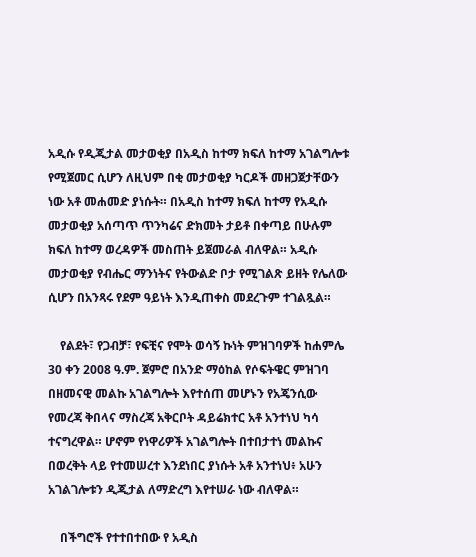አዲሱ የዲጂታል መታወቂያ በአዲስ ከተማ ክፍለ ከተማ አገልግሎቱ የሚጀመር ሲሆን ለዚህም በቂ መታወቂያ ካርዶች መዘጋጀታቸውን ነው አቶ መሐመድ ያነሱት። በአዲስ ከተማ ክፍለ ከተማ የአዲሱ መታወቂያ አሰጣጥ ጥንካሬና ድክመት ታይቶ በቀጣይ በሁሉም ክፍለ ከተማ ወረዳዎች መስጠት ይጀመራል ብለዋል። አዲሱ መታወቂያ የብሔር ማንነትና የትውልድ ቦታ የሚገልጽ ይዘት የሌለው ሲሆን በአንጻሩ የደም ዓይነት እንዲጠቀስ መደረጉም ተገልጿል።

    የልደት፣ የጋብቻ፣ የፍቺና የሞት ወሳኝ ኩነት ምዝገባዎች ከሐምሌ 30 ቀን 2008 ዓ.ም. ጀምሮ በአንድ ማዕከል የሶፍትዌር ምዝገባ በዘመናዊ መልኩ አገልግሎት እየተሰጠ መሆኑን የአጄንሲው የመረጃ ቅበላና ማስረጃ አቅርቦት ዳይሬክተር አቶ አንተነህ ካሳ ተናግረዋል። ሆኖም የነዋሪዎች አገልግሎት በተበታተነ መልኩና በወረቅት ላይ የተመሠረተ እንደነበር ያነሱት አቶ አንተነህ፥ አሁን አገልገሎቱን ዲጂታል ለማድረግ እየተሠራ ነው ብለዋል።

    በችግሮች የተተበተበው የ አዲስ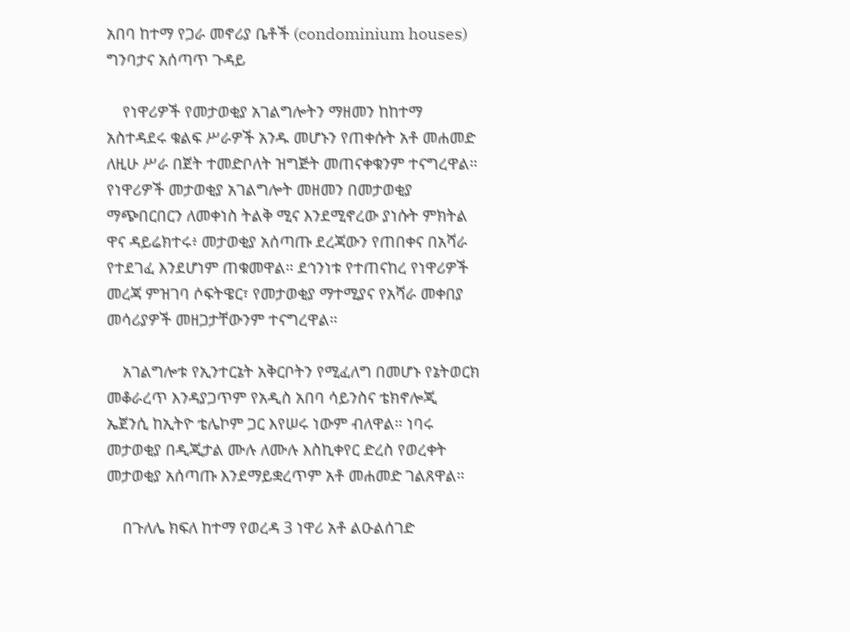አበባ ከተማ የጋራ መኖሪያ ቤቶች (condominium houses) ግንባታና አሰጣጥ ጉዳይ

    የነዋሪዎች የመታወቂያ አገልግሎትን ማዘመን ከከተማ አስተዳደሩ ቁልፍ ሥራዎች አንዱ መሆኑን የጠቀሱት አቶ መሐመድ ለዚሁ ሥራ በጀት ተመድቦለት ዝግጅት መጠናቀቁንም ተናግረዋል። የነዋሪዎች መታወቂያ አገልግሎት መዘመን በመታወቂያ ማጭበርበርን ለመቀነስ ትልቅ ሚና እንደሚኖረው ያነሱት ምክትል ዋና ዳይሬክተሩ፥ መታወቂያ አሰጣጡ ደረጃውን የጠበቀና በአሻራ የተደገፈ እንደሆነም ጠቁመዋል። ደኅንነቱ የተጠናከረ የነዋሪዎች መረጃ ምዝገባ ሶፍትዌር፣ የመታወቂያ ማተሚያና የአሻራ መቀበያ መሳሪያዎች መዘጋታቸውንም ተናግረዋል።

    አገልግሎቱ የኢንተርኔት አቅርቦትን የሚፈለግ በመሆኑ የኔትወርክ መቆራረጥ እንዳያጋጥም የአዲስ አበባ ሳይንስና ቴክኖሎጂ ኤጀንሲ ከኢትዮ ቴሌኮም ጋር እየሠሩ ነውም ብለዋል። ነባሩ መታወቂያ በዲጂታል ሙሉ ለሙሉ እስኪቀየር ድረስ የወረቀት መታወቂያ አሰጣጡ እንደማይቋረጥም አቶ መሐመድ ገልጸዋል።

    በጉለሌ ክፍለ ከተማ የወረዳ 3 ነዋሪ አቶ ልዑልሰገድ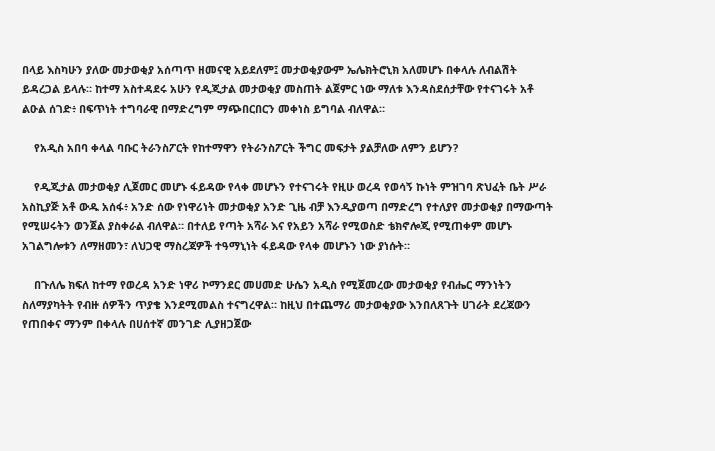በላይ እስካሁን ያለው መታወቂያ አሰጣጥ ዘመናዊ አይደለም፤ መታወቂያውም ኤሌክትሮኒክ አለመሆኑ በቀላሉ ለብልሽት ይዳረጋል ይላሉ። ከተማ አስተዳደሩ አሁን የዲጂታል መታወቂያ መስጠት ልጀምር ነው ማለቱ እንዳስደሰታቸው የተናገሩት አቶ ልዑል ሰገድ፥ በፍጥነት ተግባራዊ በማድረግም ማጭበርበርን መቀነስ ይግባል ብለዋል።

    የአዲስ አበባ ቀላል ባቡር ትራንስፖርት የከተማዋን የትራንስፖርት ችግር መፍታት ያልቻለው ለምን ይሆን?

    የዲጂታል መታወቂያ ሊጀመር መሆኑ ፋይዳው የላቀ መሆኑን የተናገሩት የዚሁ ወረዳ የወሳኝ ኩነት ምዝገባ ጽህፈት ቤት ሥራ አስኪያጅ አቶ ውዱ አሰፋ፥ አንድ ሰው የነዋሪነት መታወቂያ አንድ ጊዜ ብቻ እንዲያወጣ በማድረግ የተለያየ መታወቂያ በማውጣት የሚሠሩትን ወንጀል ያስቀራል ብለዋል። በተለይ የጣት አሻራ እና የአይን አሻራ የሚወስድ ቴክኖሎጂ የሚጠቀም መሆኑ አገልግሎቱን ለማዘመን፣ ለህጋዊ ማስረጃዎች ተዓማኒነት ፋይዳው የላቀ መሆኑን ነው ያነሱት።

    በጉለሌ ክፍለ ከተማ የወረዳ አንድ ነዋሪ ኮማንደር መሀመድ ሁሴን አዲስ የሚጀመረው መታወቂያ የብሔር ማንነትን ስለማያካትት የብዙ ሰዎችን ጥያቄ እንደሚመልስ ተናግረዋል። ከዚህ በተጨማሪ መታወቂያው እንበለጸጉት ሀገራት ደረጃውን የጠበቀና ማንም በቀላሉ በሀሰተኛ መንገድ ሊያዘጋጀው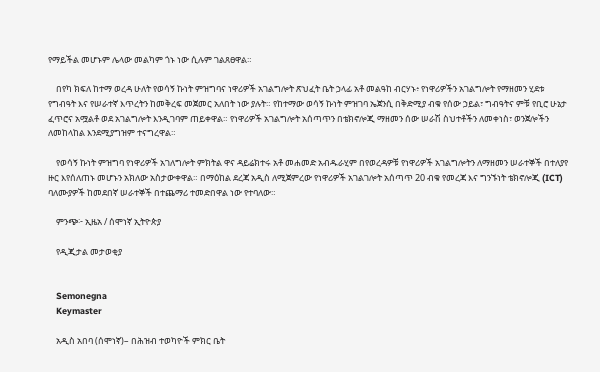የማይችል መሆኑም ሌላው መልካም ጎኑ ነው ሲሉም ገልጸፀዋል።

    በየካ ክፍለ ከተማ ወረዳ ሁለት የወሳኝ ኩነት ምዝግባና ነዋሪዎች አገልግሎት ጽህፈት ቤት ኃላፊ አቶ መልዓከ ብርሃኑ፥ የነዋሪዎችን አገልግሎት የማዘመን ሂደቱ የግብዓት እና የሠራተኛ እጥረትን ከመቅረፍ መጀመር አለበት ነው ያሉት። የከተማው ወሳኝ ኩነት ምዝገባ ኤጀንሲ በቅድሚያ ብቁ የሰው ኃይል፣ ግብዓትና ምቹ የቢሮ ሁኔታ ፈጥሮና አሟልቶ ወደ አገልግሎት እንዲገባም ጠይቀዋል። የነዋሪዎች አገልግሎት አሰጣጥን በቴክኖሎጂ ማዘመን ሰው ሠራሽ ስህተቶችን ለመቀነስ፣ ወንጀሎችን ለመከላከል እንደሚያግዝም ተናግረዋል።

    የወሳኝ ኩነት ምዝግባ የነዋሪዎች አገለግሎት ምክትል ዋና ዳይሬክተሩ አቶ መሐመድ አብዱራሂም በየወረዳዎቹ የነዋሪዎች አገልግሎትን ለማዘመን ሠራተኞች በተለያየ ዙር እየሰለጠኑ መሆኑን አክለው አስታውቀዋል። በማዕከል ደረጃ አዲስ ለሚጀምረው የነዋሪዎች አገልገሎት አሰጣጥ 20 ብቁ የመረጃ እና ግንኙነት ቴክኖሎጂ (ICT) ባለሙያዎች ከመደበኛ ሠራተኞች በተጨማሪ ተመድበዋል ነው የተባለው።

    ምንጭ፦ ኢዜአ / ሰሞነኛ ኢትዮጵያ

    የዲጂታል መታወቂያ


    Semonegna
    Keymaster

    አዲስ አበባ (ሰሞነኛ)– በሕዝብ ተወካዮች ምክር ቤት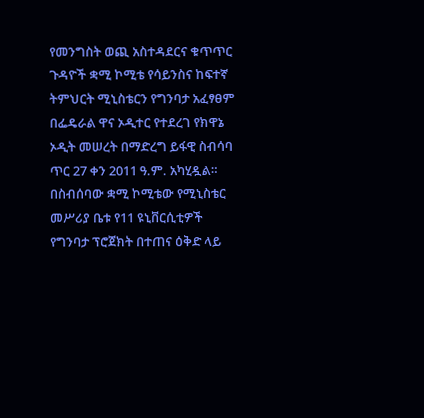የመንግስት ወጪ አስተዳደርና ቁጥጥር ጉዳዮች ቋሚ ኮሚቴ የሳይንስና ከፍተኛ ትምህርት ሚኒስቴርን የግንባታ አፈፃፀም በፌዴራል ዋና ኦዲተር የተደረገ የክዋኔ ኦዲት መሠረት በማድረግ ይፋዊ ስብሳባ ጥር 27 ቀን 2011 ዓ.ም. አካሂዷል። በስብሰባው ቋሚ ኮሚቴው የሚኒስቴር መሥሪያ ቤቱ የ11 ዩኒቨርሲቲዎች የግንባታ ፕሮጀክት በተጠና ዕቅድ ላይ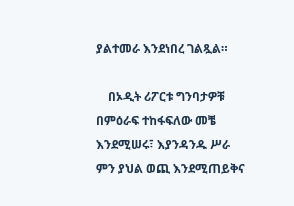ያልተመራ እንደነበረ ገልጿል።

    በኦዲት ሪፖርቱ ግንባታዎቹ በምዕራፍ ተከፋፍለው መቼ እንደሚሠሩ፣ እያንዳንዱ ሥራ ምን ያህል ወጪ እንደሚጠይቅና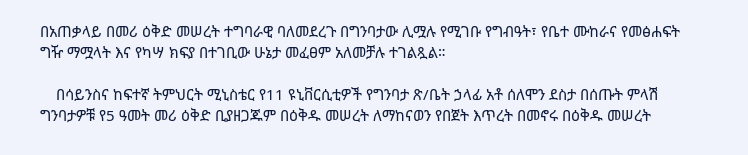በአጠቃላይ በመሪ ዕቅድ መሠረት ተግባራዊ ባለመደረጉ በግንባታው ሊሟሉ የሚገቡ የግብዓት፣ የቤተ ሙከራና የመፅሐፍት ግዥ ማሟላት እና የካሣ ክፍያ በተገቢው ሁኔታ መፈፀም አለመቻሉ ተገልጿል።

    በሳይንስና ከፍተኛ ትምህርት ሚኒስቴር የ11 ዩኒቨርሲቲዎች የግንባታ ጽ/ቤት ኃላፊ አቶ ሰለሞን ደስታ በሰጡት ምላሽ ግንባታዎቹ የ5 ዓመት መሪ ዕቅድ ቢያዘጋጁም በዕቅዱ መሠረት ለማከናወን የበጀት እጥረት በመኖሩ በዕቅዱ መሠረት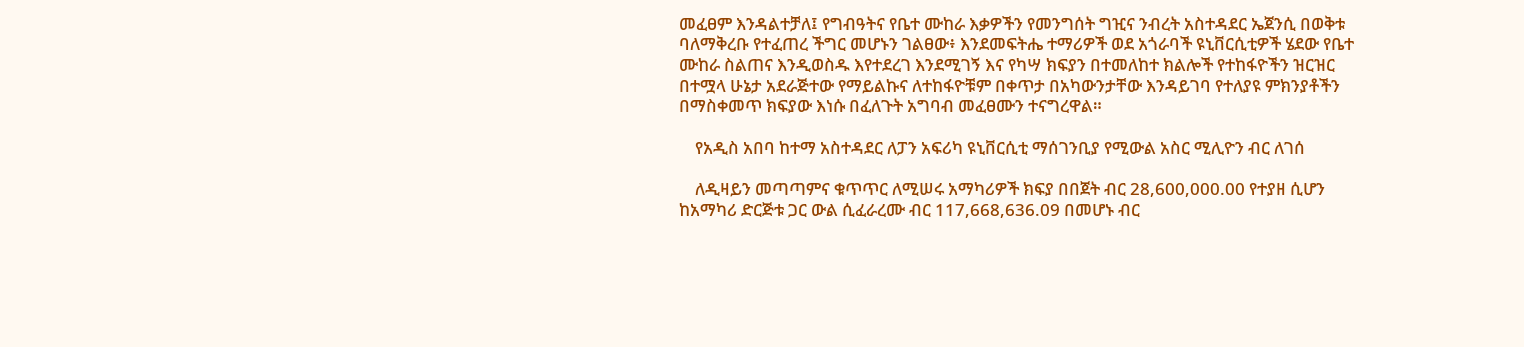መፈፀም እንዳልተቻለ፤ የግብዓትና የቤተ ሙከራ እቃዎችን የመንግሰት ግዢና ንብረት አስተዳደር ኤጀንሲ በወቅቱ ባለማቅረቡ የተፈጠረ ችግር መሆኑን ገልፀው፥ እንደመፍትሔ ተማሪዎች ወደ አጎራባች ዩኒቨርሲቲዎች ሄደው የቤተ ሙከራ ስልጠና እንዲወስዱ እየተደረገ እንደሚገኝ እና የካሣ ክፍያን በተመለከተ ክልሎች የተከፋዮችን ዝርዝር በተሟላ ሁኔታ አደራጅተው የማይልኩና ለተከፋዮቹም በቀጥታ በአካውንታቸው እንዳይገባ የተለያዩ ምክንያቶችን በማስቀመጥ ክፍያው እነሱ በፈለጉት አግባብ መፈፀሙን ተናግረዋል።

    የአዲስ አበባ ከተማ አስተዳደር ለፓን አፍሪካ ዩኒቨርሲቲ ማሰገንቢያ የሚውል አስር ሚሊዮን ብር ለገሰ

    ለዲዛይን መጣጣምና ቁጥጥር ለሚሠሩ አማካሪዎች ክፍያ በበጀት ብር 28,600,000.00 የተያዘ ሲሆን ከአማካሪ ድርጅቱ ጋር ውል ሲፈራረሙ ብር 117,668,636.09 በመሆኑ ብር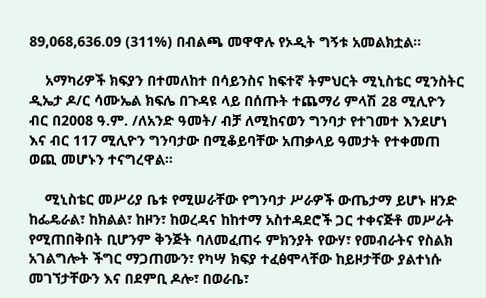89,068,636.09 (311%) በብልጫ መዋዋሉ የኦዲት ግኝቱ አመልክቷል።

    አማካሪዎች ክፍያን በተመለከተ በሳይንስና ከፍተኛ ትምህርት ሚኒስቴር ሚንስትር ዲኤታ ዶ/ር ሳሙኤል ክፍሌ በጉዳዩ ላይ በሰጡት ተጨማሪ ምላሽ 28 ሚሊዮን ብር በ2008 ዓ.ም. /ለአንድ ዓመት/ ብቻ ለሚከናወን ግንባታ የተገመተ እንደሆነ እና ብር 117 ሚሊዮን ግንባታው በሚቆይባቸው አጠቃላይ ዓመታት የተቀመጠ ወጪ መሆኑን ተናግረዋል።

    ሚኒስቴር መሥሪያ ቤቱ የሚሠራቸው የግንባታ ሥራዎች ውጤታማ ይሆኑ ዘንድ ከፌዴራል፣ ከክልል፣ ከዞን፣ ከወረዳና ከከተማ አስተዳደሮች ጋር ተቀናጅቶ መሥራት የሚጠበቅበት ቢሆንም ቅንጅት ባለመፈጠሩ ምክንያት የውሃ፣ የመብራትና የስልክ አገልግሎት ችግር ማጋጠሙን፣ የካሣ ክፍያ ተፈፅሞላቸው ከይዞታቸው ያልተነሱ መገኘታቸውን እና በደምቢ ዶሎ፣ በወራቤ፣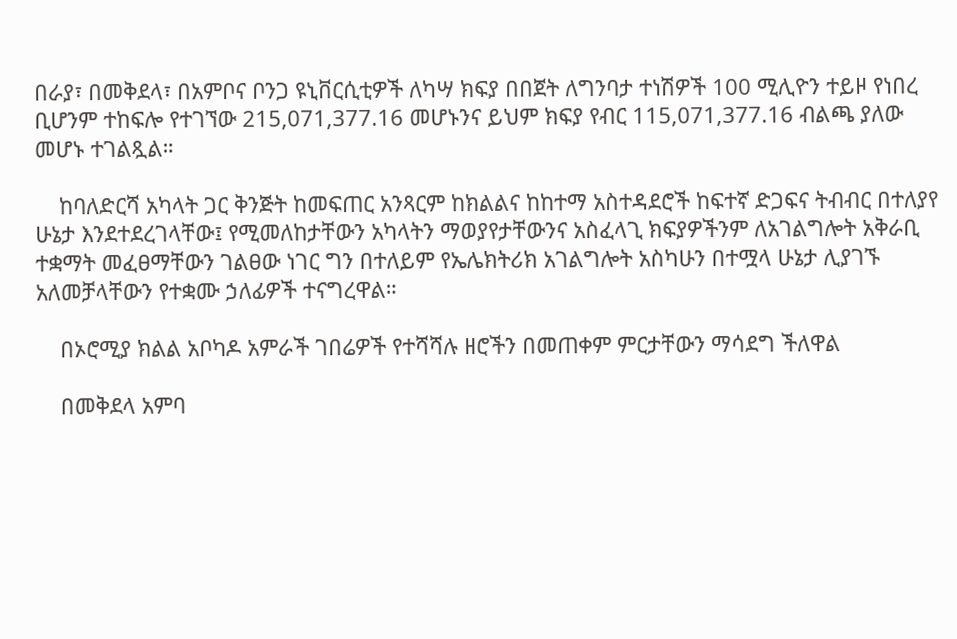በራያ፣ በመቅደላ፣ በአምቦና ቦንጋ ዩኒቨርሲቲዎች ለካሣ ክፍያ በበጀት ለግንባታ ተነሽዎች 100 ሚሊዮን ተይዞ የነበረ ቢሆንም ተከፍሎ የተገኘው 215,071,377.16 መሆኑንና ይህም ክፍያ የብር 115,071,377.16 ብልጫ ያለው መሆኑ ተገልጿል።

    ከባለድርሻ አካላት ጋር ቅንጅት ከመፍጠር አንጻርም ከክልልና ከከተማ አስተዳደሮች ከፍተኛ ድጋፍና ትብብር በተለያየ ሁኔታ እንደተደረገላቸው፤ የሚመለከታቸውን አካላትን ማወያየታቸውንና አስፈላጊ ክፍያዎችንም ለአገልግሎት አቅራቢ ተቋማት መፈፀማቸውን ገልፀው ነገር ግን በተለይም የኤሌክትሪክ አገልግሎት አስካሁን በተሟላ ሁኔታ ሊያገኙ አለመቻላቸውን የተቋሙ ኃለፊዎች ተናግረዋል።

    በኦሮሚያ ክልል አቦካዶ አምራች ገበሬዎች የተሻሻሉ ዘሮችን በመጠቀም ምርታቸውን ማሳደግ ችለዋል

    በመቅደላ አምባ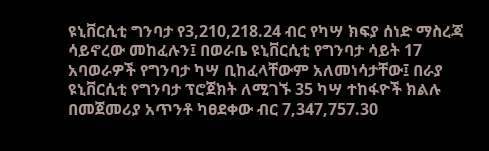ዩኒቨርሲቲ ግንባታ የ3,210,218.24 ብር የካሣ ክፍያ ሰነድ ማስረጃ ሳይኖረው መከፈሉን፤ በወራቤ ዩኒቨርሲቲ የግንባታ ሳይት 17 አባወራዎች የግንባታ ካሣ ቢከፈላቸውም አለመነሳታቸው፤ በራያ ዩኒቨርሲቲ የግንባታ ፕሮጀክት ለሚገኙ 35 ካሣ ተከፋዮች ክልሉ በመጀመሪያ አጥንቶ ካፀደቀው ብር 7,347,757.30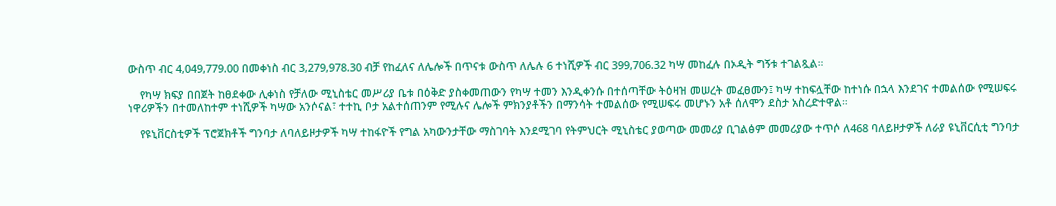ውስጥ ብር 4,049,779.00 በመቀነስ ብር 3,279,978.30 ብቻ የከፈለና ለሌሎች በጥናቱ ውስጥ ለሌሉ 6 ተነሺዎች ብር 399,706.32 ካሣ መከፈሉ በኦዲት ግኝቱ ተገልጿል።

    የካሣ ክፍያ በበጀት ከፀደቀው ሊቀነስ የቻለው ሚኒስቴር መሥሪያ ቤቱ በዕቅድ ያስቀመጠውን የካሣ ተመን እንዲቀንሱ በተሰጣቸው ትዕዛዝ መሠረት መፈፀሙን፤ ካሣ ተከፍሏቸው ከተነሱ በኋላ እንደገና ተመልሰው የሚሠፍሩ ነዋሪዎችን በተመለከተም ተነሺዎች ካሣው አንሶናል፣ ተተኪ ቦታ አልተሰጠንም የሚሉና ሌሎች ምክንያቶችን በማንሳት ተመልሰው የሚሠፍሩ መሆኑን አቶ ሰለሞን ደስታ አስረድተዋል።

    የዩኒቨርስቲዎች ፕሮጀክቶች ግንባታ ለባለይዞታዎች ካሣ ተከፋዮች የግል አካውንታቸው ማስገባት እንደሚገባ የትምህርት ሚኒስቴር ያወጣው መመሪያ ቢገልፅም መመሪያው ተጥሶ ለ468 ባለይዞታዎች ለራያ ዩኒቨርሲቲ ግንባታ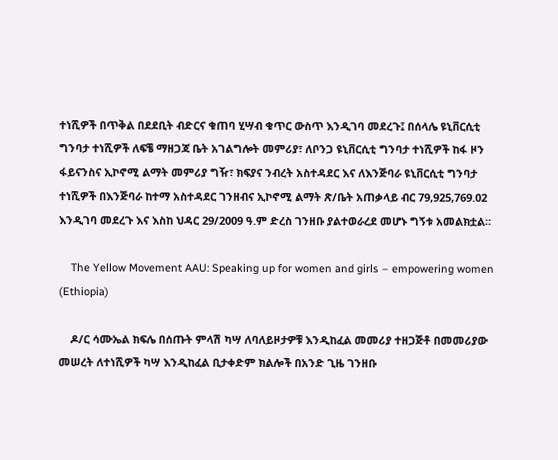ተነሺዎች በጥቅል በደደቢት ብድርና ቁጠባ ሂሣብ ቁጥር ውስጥ እንዲገባ መደረጉ፤ በሰላሌ ዩኒቨርሲቲ ግንባታ ተነሺዎች ለፍቼ ማዘጋጃ ቤት አገልግሎት መምሪያ፣ ለቦንጋ ዩኒቨርሲቲ ግንባታ ተነሺዎች ከፋ ዞን ፋይናንስና ኢኮኖሚ ልማት መምሪያ ግዥ፣ ክፍያና ንብረት አስተዳደር እና ለእንጅባራ ዩኒቨርሲቲ ግንባታ ተነሺዎች በእንጅባራ ከተማ አስተዳደር ገንዘብና ኢኮኖሚ ልማት ጽ/ቤት አጠቃላይ ብር 79,925,769.02 እንዲገባ መደረጉ እና እስከ ህዳር 29/2009 ዓ.ም ድረስ ገንዘቡ ያልተወራረደ መሆኑ ግኝቱ አመልክቷል።

    The Yellow Movement AAU: Speaking up for women and girls – empowering women (Ethiopia)

    ዶ/ር ሳሙኤል ክፍሌ በሰጡት ምላሽ ካሣ ለባለይዞታዎቹ እንዲከፈል መመሪያ ተዘጋጅቶ በመመሪያው መሠረት ለተነሺዎች ካሣ እንዲከፈል ቢታቀድም ክልሎች በአንድ ጊዜ ገንዘቡ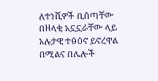ለተነሺዎች ቢሰጣቸው በዘላቂ አኗኗራቸው ላይ አሉታዊ ተፅዕኖ ይኖረዋል በሚልና በሌሎች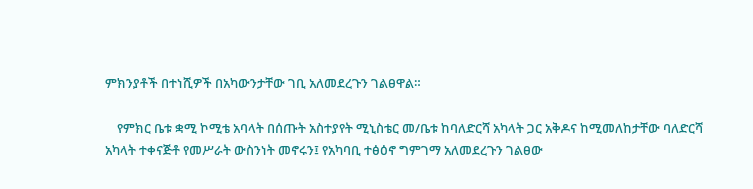ምክንያቶች በተነሺዎች በአካውንታቸው ገቢ አለመደረጉን ገልፀዋል።

    የምክር ቤቱ ቋሚ ኮሚቴ አባላት በሰጡት አስተያየት ሚኒስቴር መ/ቤቱ ከባለድርሻ አካላት ጋር አቅዶና ከሚመለከታቸው ባለድርሻ አካላት ተቀናጅቶ የመሥራት ውስንነት መኖሩን፤ የአካባቢ ተፅዕኖ ግምገማ አለመደረጉን ገልፀው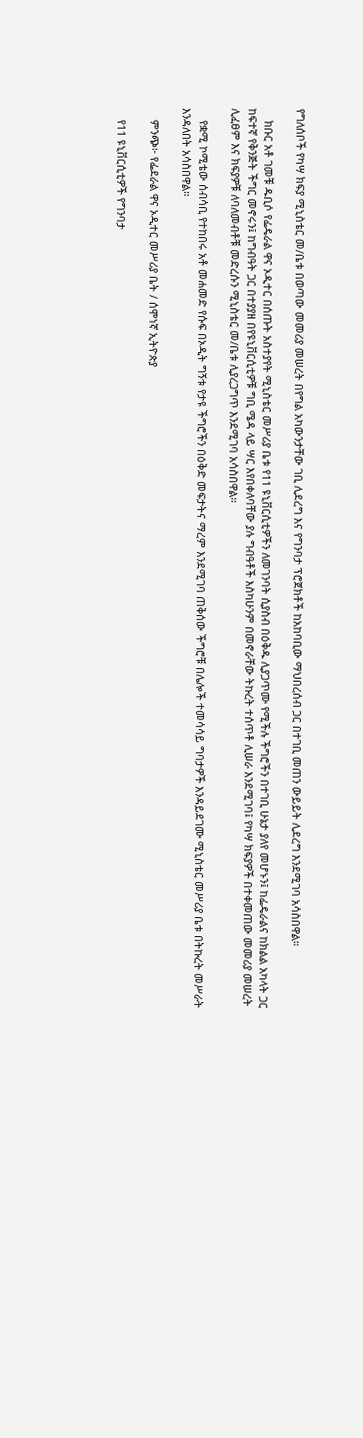የግለሰቦች የካሣ ክፍያ ሚኒስቴር መ/ቤቱ በወጣው መመሪያ መሠረት በየግል አካውንታቸው ገቢ ሊደረግ እና የግንባታ ፕሮጀክቶች ከአከባቢው ማህበረሰብ ጋር በተገቢ መጠን ውይይት ሊደረግ እንደሚገባ አሳስበዋል።

    ክቡር አቶ ገመቹ ዱቢሶ የፌዴራል ዋና ኦዲተር በሰጡት አስተያየት ሚኒስቴር መሥሪያ ቤቱ የ11 ዩኒቨርሲቲዎችን ለመገንባት ሲያስብ በዕቅዱ ሊያጋጥሙ የሚችሉ ችግሮችን በተገቢ ሁኔታ ያለየ መሆኑን፤ ከፌዴራልና ከክልል አካላት ጋር ከፍተኛ የቅንጅት ችግር መኖሩን፤ ከግብዓት ጋር በተያያዘ በየዩኒቨርሲቲዎቹ ግቢ ሜዳ ላይ ሣር እየበቀለባቸው ያሉ ግብዓቶች እስካሁንም በመኖራቸው ትኩረት ተሰጥቶ ሊሠራ እንደሚገባ፤ የካሣ ክፍያዎች በተቀመጠው መመሪያ መሠረት ሊፈፀም እና ክፍያዎቹ ለባለመብቶቹ መድረሱን ሚኒስቴር መ/ቤቱ ሊያረጋግጥ እንደሚገባ አሳስበዋል።

    የቋሚ ኮሚቴው ሰብሳቢ የተከበሩ አቶ መሐመድ የሱፍ በኦዲት ግኝቱ የታዩ ችግሮችን በዕቅድ መፍታትና ማረም እንደሚገባ ጠቅሰው ችግሮቹ በሌሎች ተመሳሳይ ግባታዎች እንዳይደገሙ ሚኒስቴር መሥሪያ ቤቱ በትኩረት መሥራት እንዳለበት አሳስበዋል።

    ምንጭ፦ የፌደራል ዋና ኦዲተር መሥሪያ ቤት / ሰሞነኛ ኢትዮጵያ

    የ11 ዩኒቨርሲቲዎች የግንባታ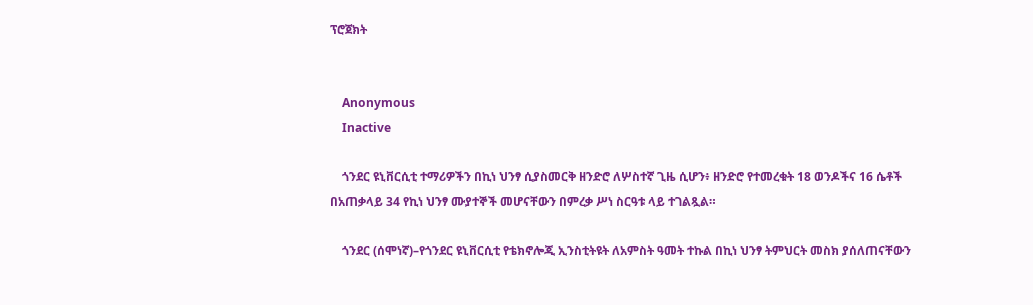ፕሮጀክት


    Anonymous
    Inactive

    ጎንደር ዩኒቨርሲቲ ተማሪዎችን በኪነ ህንፃ ሲያስመርቅ ዘንድሮ ለሦስተኛ ጊዜ ሲሆን፥ ዘንድሮ የተመረቁት 18 ወንዶችና 16 ሴቶች በአጠቃላይ 34 የኪነ ህንፃ ሙያተኞች መሆናቸውን በምረቃ ሥነ ስርዓቱ ላይ ተገልጿል።

    ጎንደር (ሰሞነኛ)–የጎንደር ዩኒቨርሲቲ የቴክኖሎጂ ኢንስቲትዩት ለአምስት ዓመት ተኩል በኪነ ህንፃ ትምህርት መስክ ያሰለጠናቸውን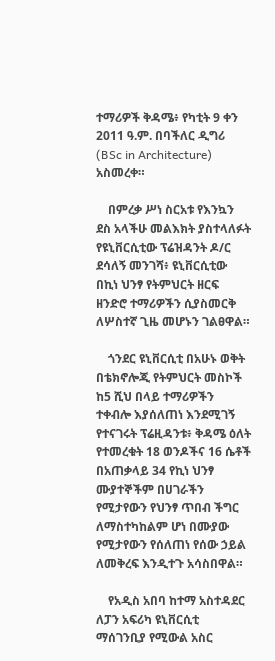ተማሪዎች ቅዳሜ፥ የካቲት 9 ቀን 2011 ዓ.ም. በባችለር ዲግሪ (BSc in Architecture) አስመረቀ።

    በምረቃ ሥነ ስርአቱ የእንኳን ደስ አላችሁ መልእክት ያስተላለፉት የዩኒቨርሲቲው ፕሬዝዳንት ዶ/ር ደሳለኝ መንገሻ፥ ዩኒቨርሲቲው በኪነ ህንፃ የትምህርት ዘርፍ ዘንድሮ ተማሪዎችን ሲያስመርቅ ለሦስተኛ ጊዜ መሆኑን ገልፀዋል።

    ጎንደር ዩኒቨርሲቲ በአሁኑ ወቅት በቴክኖሎጂ የትምህርት መስኮች ከ5 ሺህ በላይ ተማሪዎችን ተቀብሎ እያሰለጠነ እንደሚገኝ የተናገሩት ፕሬዚዳንቱ፥ ቅዳሜ ዕለት የተመረቁት 18 ወንዶችና 16 ሴቶች በአጠቃላይ 34 የኪነ ህንፃ ሙያተኞችም በሀገራችን የሚታየውን የህንፃ ጥበብ ችግር ለማስተካከልም ሆነ በሙያው የሚታየውን የሰለጠነ የሰው ኃይል ለመቅረፍ እንዲተጉ አሳስበዋል።

    የአዲስ አበባ ከተማ አስተዳደር ለፓን አፍሪካ ዩኒቨርሲቲ ማሰገንቢያ የሚውል አስር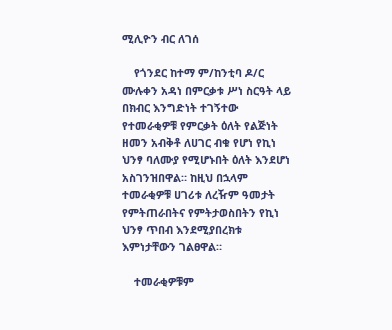ሚሊዮን ብር ለገሰ

    የጎንደር ከተማ ም/ከንቲባ ዶ/ር ሙሉቀን አዳነ በምርቃቱ ሥነ ስርዓት ላይ በክብር እንግድነት ተገኝተው የተመራቂዎቹ የምርቃት ዕለት የልጅነት ዘመን አብቅቶ ለሀገር ብቁ የሆነ የኪነ ህንፃ ባለሙያ የሚሆኑበት ዕለት እንደሆነ አስገንዝበዋል። ከዚህ በኋላም ተመራቂዎቹ ሀገሪቱ ለረዥም ዓመታት የምትጠራበትና የምትታወስበትን የኪነ ህንፃ ጥበብ እንደሚያበረክቱ እምነታቸውን ገልፀዋል።

    ተመራቂዎቹም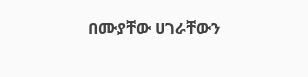በሙያቸው ሀገራቸውን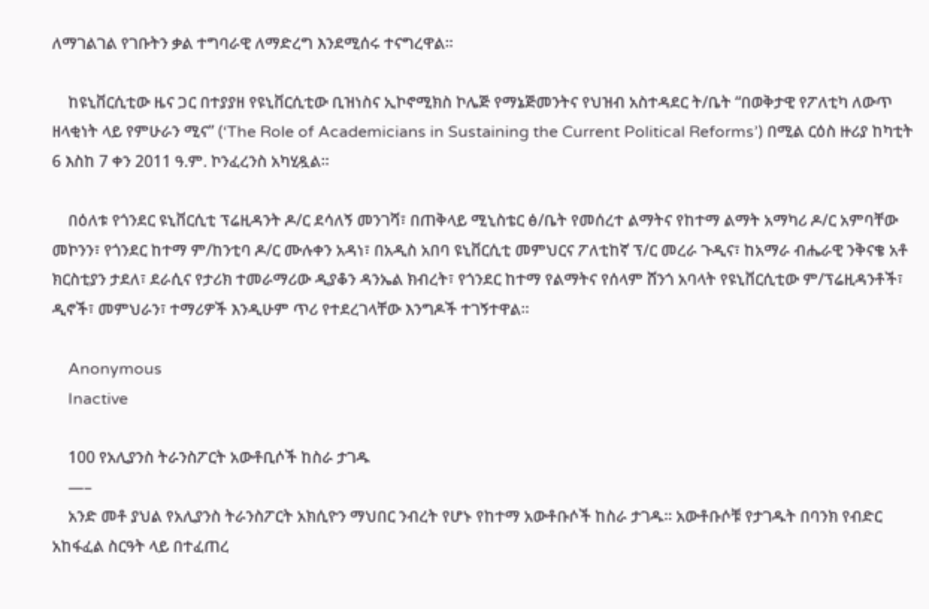ለማገልገል የገቡትን ቃል ተግባራዊ ለማድረግ እንደሚሰሩ ተናግረዋል።

    ከዩኒቨርሲቲው ዜና ጋር በተያያዘ የዩኒቨርሲቲው ቢዝነስና ኢኮኖሚክስ ኮሌጅ የማኔጅመንትና የህዝብ አስተዳደር ት/ቤት “በወቅታዊ የፖለቲካ ለውጥ ዘላቂነት ላይ የምሁራን ሚና” (‘The Role of Academicians in Sustaining the Current Political Reforms’) በሚል ርዕስ ዙሪያ ከካቲት 6 እስከ 7 ቀን 2011 ዓ.ም. ኮንፈረንስ አካሂዷል።

    በዕለቱ የጎንደር ዩኒቨርሲቲ ፕሬዚዳንት ዶ/ር ደሳለኝ መንገሻ፣ በጠቅላይ ሚኒስቴር ፅ/ቤት የመሰረተ ልማትና የከተማ ልማት አማካሪ ዶ/ር አምባቸው መኮንን፣ የጎንደር ከተማ ም/ከንቲባ ዶ/ር ሙሉቀን አዳነ፣ በአዲስ አበባ ዩኒቨርሲቲ መምህርና ፖለቲከኛ ፕ/ር መረራ ጉዲና፣ ከአማራ ብሔራዊ ንቅናቄ አቶ ክርስቲያን ታደለ፣ ደራሲና የታሪክ ተመራማሪው ዲያቆን ዳንኤል ክብረት፣ የጎንደር ከተማ የልማትና የሰላም ሸንጎ አባላት የዩኒቨርሲቲው ም/ፕሬዚዳንቶች፣ ዲኖች፣ መምህራን፣ ተማሪዎች እንዲሁም ጥሪ የተደረገላቸው እንግዶች ተገኝተዋል።

    Anonymous
    Inactive

    100 የአሊያንስ ትራንስፖርት አውቶቢሶች ከስራ ታገዱ
    —–
    አንድ መቶ ያህል የአሊያንስ ትራንስፖርት አክሲዮን ማህበር ንብረት የሆኑ የከተማ አውቶቡሶች ከስራ ታገዱ፡፡ አውቶቡሶቹ የታገዱት በባንክ የብድር አከፋፈል ስርዓት ላይ በተፈጠረ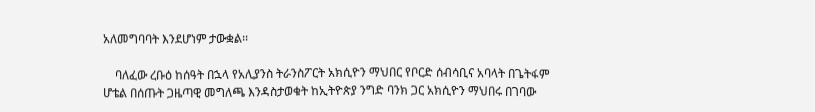አለመግባባት እንደሆነም ታውቋል፡፡

    ባለፈው ረቡዕ ከሰዓት በኋላ የአሊያንስ ትራንስፖርት አክሲዮን ማህበር የቦርድ ሰብሳቢና አባላት በጌትፋም ሆቴል በሰጡት ጋዜጣዊ መግለጫ እንዳስታወቁት ከኢትዮጵያ ንግድ ባንክ ጋር አክሲዮን ማህበሩ በገባው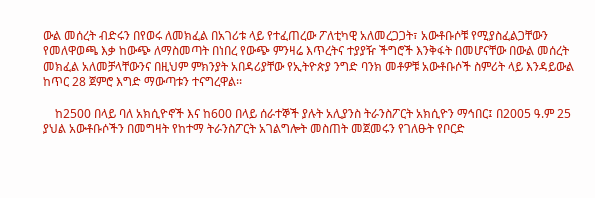ውል መሰረት ብድሩን በየወሩ ለመክፈል በአገሪቱ ላይ የተፈጠረው ፖለቲካዊ አለመረጋጋት፣ አውቶቡሶቹ የሚያስፈልጋቸውን የመለዋወጫ እቃ ከውጭ ለማስመጣት በነበረ የውጭ ምንዛሬ እጥረትና ተያያዥ ችግሮች እንቅፋት በመሆናቸው በውል መሰረት መክፈል አለመቻላቸውንና በዚህም ምክንያት አበዳሪያቸው የኢትዮጵያ ንግድ ባንክ መቶዎቹ አውቶቡሶች ስምሪት ላይ እንዳይውል ከጥር 28 ጀምሮ እግድ ማውጣቱን ተናግረዋል፡፡

    ከ2500 በላይ ባለ አክሲዮኖች እና ከ600 በላይ ሰራተኞች ያሉት አሊያንስ ትራንስፖርት አክሲዮን ማኅበር፤ በ2005 ዓ.ም 25 ያህል አውቶቡሶችን በመግዛት የከተማ ትራንስፖርት አገልግሎት መስጠት መጀመሩን የገለፁት የቦርድ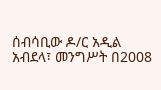ሰብሳቢው ዶ/ር አዲል አብደላ፣ መንግሥት በ2008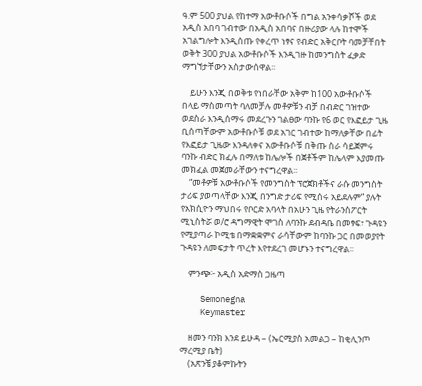ዓ.ም 500 ያህል የከተማ አውቶቡሶች በግል አንቀሳቃሾች ወደ አዲስ አበባ ገብተው በአዲስ አበባና በዙሪያው ላሉ ከተሞች አገልግሎት እንዲሰጡ የቀረጥ ነፃና የብድር አቅርቦት ባመቻቸበት ወቅት 300 ያህል አውቶቡሶች እንዲገዙ ከመንግስት ፈቃድ ማግኘታቸውን አስታውሰዋል፡፡

    ይሁን እንጂ በወቅቱ የነበራቸው አቅም ከ100 አውቶቡሶች በላይ ማስመጣት ባለመቻሉ መቶዎቹን ብቻ በብድር ገዝተው ወደስራ እንዲሰማሩ መደረጉን ገልፀው ባንኩ የ6 ወር የእፎይታ ጊዜ ቢሰጣቸውም አውቶቡሶቹ ወደ አገር ገብተው ከማለቃቸው በፊት የእፎይታ ጊዜው እንዳለቀና አውቶቡሶቹ በቅጡ ስራ ሳይጀምሩ ባንኩ ብድር ክፈሉ በማለቱ ከሌሎች በጀቶችም ከሌላም እያመጡ መክፈል መጀመራቸውን ተናግረዋል፡፡
    “መቶዎቹ አውቶቡሶች የመንግስት ፕሮጀክቶችና ራሱ መንግስት ታሪፍ ያወጣላቸው እንጂ በንግድ ታሪፍ የሚሰሩ አይደሉም” ያሉት የአክሲዮን ማህበሩ የቦርድ አባላት በአሁን ጊዜ የትራንስፖርት ሚኒስትሯ ወ/ሮ ዳግማዊት ሞገስ ለባንኩ ደብዳቤ በመፃፍ፣ ጉዳዩን የሚያጣራ ኮሚቴ በማቋቋምና ራሳቸውም ከባንኩ ጋር በመወያየት ጉዳዩን ለመፍታት ጥረት እየተደረገ መሆኑን ተናግረዋል፡፡

    ምንጭ፦ አዲስ አድማስ ጋዜጣ

    Semonegna
    Keymaster

    ዘመን ባንክ እንደ ይሁዳ – (ኤርሚያስ አመልጋ – ከቂሊንጦ ማረሚያ ቤት)
    (አጽንቼ ያቆምኩትን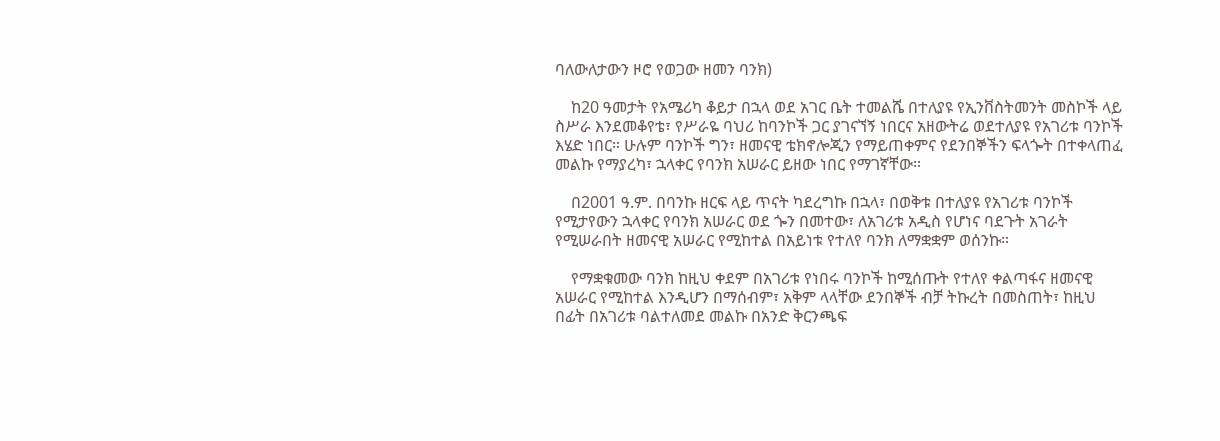ባለውለታውን ዞሮ የወጋው ዘመን ባንክ)

    ከ20 ዓመታት የአሜሪካ ቆይታ በኋላ ወደ አገር ቤት ተመልሼ በተለያዩ የኢንቨስትመንት መስኮች ላይ ስሥራ እንደመቆየቴ፣ የሥራዬ ባህሪ ከባንኮች ጋር ያገናኘኝ ነበርና አዘውትሬ ወደተለያዩ የአገሪቱ ባንኮች እሄድ ነበር። ሁሉም ባንኮች ግን፣ ዘመናዊ ቴክኖሎጂን የማይጠቀምና የደንበኞችን ፍላጐት በተቀላጠፈ መልኩ የማያረካ፣ ኋላቀር የባንክ አሠራር ይዘው ነበር የማገኛቸው።

    በ2001 ዓ.ም. በባንኩ ዘርፍ ላይ ጥናት ካደረግኩ በኋላ፣ በወቅቱ በተለያዩ የአገሪቱ ባንኮች የሚታየውን ኋላቀር የባንክ አሠራር ወደ ጐን በመተው፣ ለአገሪቱ አዲስ የሆነና ባደጉት አገራት የሚሠራበት ዘመናዊ አሠራር የሚከተል በአይነቱ የተለየ ባንክ ለማቋቋም ወሰንኩ።

    የማቋቁመው ባንክ ከዚህ ቀደም በአገሪቱ የነበሩ ባንኮች ከሚሰጡት የተለየ ቀልጣፋና ዘመናዊ አሠራር የሚከተል እንዲሆን በማሰብም፣ አቅም ላላቸው ደንበኞች ብቻ ትኩረት በመስጠት፣ ከዚህ በፊት በአገሪቱ ባልተለመደ መልኩ በአንድ ቅርንጫፍ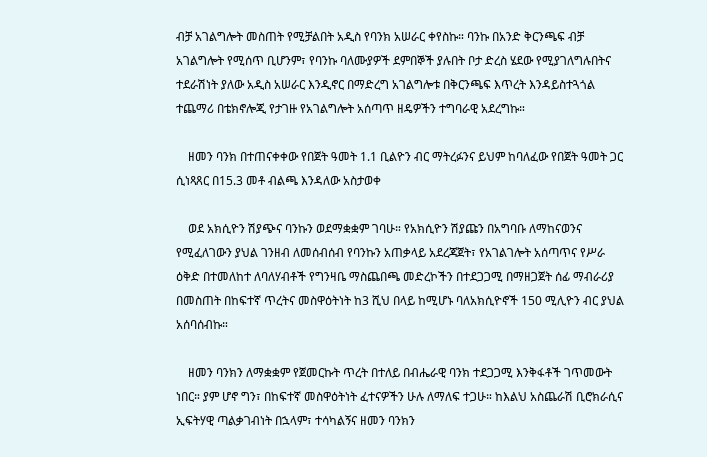ብቻ አገልግሎት መስጠት የሚቻልበት አዲስ የባንክ አሠራር ቀየስኩ። ባንኩ በአንድ ቅርንጫፍ ብቻ አገልግሎት የሚሰጥ ቢሆንም፣ የባንኩ ባለሙያዎች ደምበኞች ያሉበት ቦታ ድረስ ሄደው የሚያገለግሉበትና ተደራሽነት ያለው አዲስ አሠራር እንዲኖር በማድረግ አገልግሎቱ በቅርንጫፍ እጥረት እንዳይስተጓጎል ተጨማሪ በቴክኖሎጂ የታገዙ የአገልግሎት አሰጣጥ ዘዴዎችን ተግባራዊ አደረግኩ።

    ዘመን ባንክ በተጠናቀቀው የበጀት ዓመት 1.1 ቢልዮን ብር ማትረፉንና ይህም ከባለፈው የበጀት ዓመት ጋር ሲነጻጸር በ15.3 መቶ ብልጫ እንዳለው አስታወቀ

    ወደ አክሲዮን ሽያጭና ባንኩን ወደማቋቋም ገባሁ። የአክሲዮን ሽያጩን በአግባቡ ለማከናወንና የሚፈለገውን ያህል ገንዘብ ለመሰብሰብ የባንኩን አጠቃላይ አደረጃጀት፣ የአገልገሎት አሰጣጥና የሥራ ዕቅድ በተመለከተ ለባለሃብቶች የግንዛቤ ማስጨበጫ መድረኮችን በተደጋጋሚ በማዘጋጀት ሰፊ ማብራሪያ በመስጠት በከፍተኛ ጥረትና መስዋዕትነት ከ3 ሺህ በላይ ከሚሆኑ ባለአክሲዮኖች 150 ሚሊዮን ብር ያህል አሰባሰብኩ።

    ዘመን ባንክን ለማቋቋም የጀመርኩት ጥረት በተለይ በብሔራዊ ባንክ ተደጋጋሚ እንቅፋቶች ገጥመውት ነበር። ያም ሆኖ ግን፣ በከፍተኛ መስዋዕትነት ፈተናዎችን ሁሉ ለማለፍ ተጋሁ። ከእልህ አስጨራሽ ቢሮክራሲና ኢፍትሃዊ ጣልቃገብነት በኋላም፣ ተሳካልኝና ዘመን ባንክን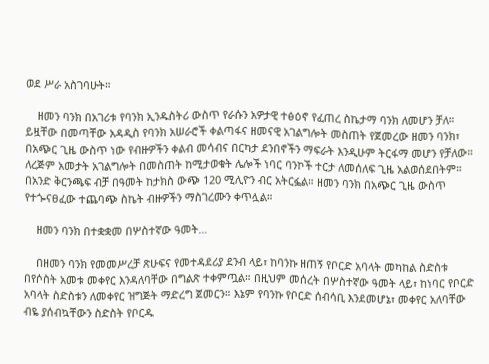ወደ ሥራ አስገባሁት።

    ዘመን ባንክ በአገሪቱ የባንክ ኢንዱስትሪ ውስጥ የራሱን አዎታዊ ተፅዕኖ የፈጠረ ስኬታማ ባንክ ለመሆን ቻለ። ይዟቸው በመጣቸው አዳዲስ የባንክ አሠራሮች ቀልጣፋና ዘመናዊ አገልግሎት መስጠት የጀመረው ዘመን ባንክ፣ በአጭር ጊዜ ውስጥ ነው የብዙዎችን ቀልብ መሳብና በርካታ ደንበኖችን ማፍራት እንዲሁም ትርፋማ መሆን የቻለው። ለረጅም አመታት አገልግሎት በመስጠት ከሚታወቁት ሌሎች ነባር ባንኮች ተርታ ለመሰለፍ ጊዜ አልወሰደበትም። በአንድ ቅርንጫፍ ብቻ በዓመት ከታክስ ውጭ 120 ሚሊዮን ብር አትርፏል። ዘመን ባንክ በአጭር ጊዜ ውስጥ የተጐናፀፈው ተጨባጭ ስኬት ብዙዎችን ማስገረሙን ቀጥሏል።

    ዘመን ባንክ በተቋቋመ በሦስተኛው ዓመት…

    በዘመን ባንክ የመመሥረቻ ጽሁፍና የመተዳደሪያ ደንብ ላይ፣ ከባንኩ ዘጠኝ የቦርድ አባላት መካከል ስድስቱ በየሶስት አመቱ መቀየር እንዳለባቸው በግልጽ ተቀምጧል። በዚህም መሰረት በሦስተኛው ዓመት ላይ፣ ከነባር የቦርድ አባላት ስድስቱን ለመቀየር ዝግጅት ማድረግ ጀመርን። እኔም የባንኩ የቦርድ ሰብሳቢ እንደመሆኔ፣ መቀየር አለባቸው ብዬ ያሰብኳቸውን ስድስት የቦርዱ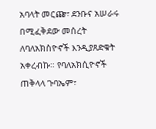አባላት መርጬ፣ ደንቡና አሠራሩ በሚፈቅደው መሰረት ለባለአክስዮኖች እንዲያጸድቁት አቀረብኩ። የባለአክሲዮኖች ጠቅላላ ጉባኤም፣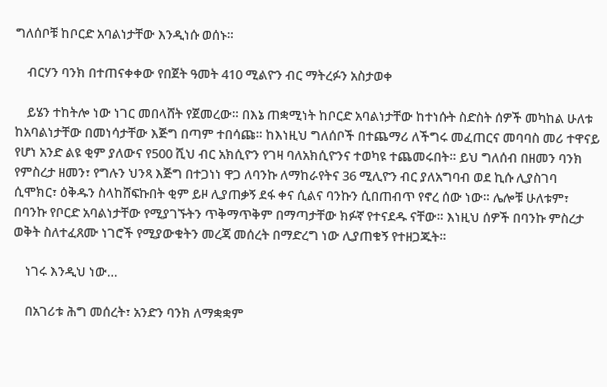ግለሰቦቹ ከቦርድ አባልነታቸው እንዲነሱ ወሰኑ።

    ብርሃን ባንክ በተጠናቀቀው የበጀት ዓመት 410 ሚልዮን ብር ማትረፉን አስታወቀ

    ይሄን ተከትሎ ነው ነገር መበላሸት የጀመረው። በእኔ ጠቋሚነት ከቦርድ አባልነታቸው ከተነሱት ስድስት ሰዎች መካከል ሁለቱ ከአባልነታቸው በመነሳታቸው እጅግ በጣም ተበሳጩ። ከእነዚህ ግለሰቦች በተጨማሪ ለችግሩ መፈጠርና መባባስ መሪ ተዋናይ የሆነ አንድ ልዩ ቂም ያለውና የ500 ሺህ ብር አክሲዮን የገዛ ባለአክሲዮንና ተወካዩ ተጨመሩበት። ይህ ግለሰብ በዘመን ባንክ የምስረታ ዘመን፣ የግሉን ህንጻ እጅግ በተጋነነ ዋጋ ለባንኩ ለማከራየትና 36 ሚሊዮን ብር ያለአግባብ ወደ ኪሱ ሊያስገባ ሲሞክር፣ ዕቅዱን ስላከሸፍኩበት ቂም ይዞ ሊያጠቃኝ ደፋ ቀና ሲልና ባንኩን ሲበጠብጥ የኖረ ሰው ነው። ሌሎቹ ሁለቱም፣ በባንኩ የቦርድ አባልነታቸው የሚያገኙትን ጥቅማጥቅም በማጣታቸው ክፉኛ የተናደዱ ናቸው። እነዚህ ሰዎች በባንኩ ምስረታ ወቅት ስለተፈጸሙ ነገሮች የሚያውቁትን መረጃ መሰረት በማድረግ ነው ሊያጠቁኝ የተዘጋጁት።

    ነገሩ እንዲህ ነው…

    በአገሪቱ ሕግ መሰረት፣ አንድን ባንክ ለማቋቋም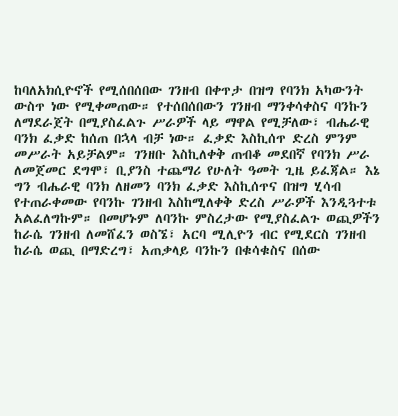ከባለአክሲዮኖች የሚሰበሰበው ገንዘብ በቀጥታ በዝግ የባንክ አካውንት ውስጥ ነው የሚቀመጠው። የተሰበሰበውን ገንዘብ ማንቀሳቀስና ባንኩን ለማደራጀት በሚያስፈልጉ ሥራዎች ላይ ማዋል የሚቻለው፣ ብሔራዊ ባንክ ፈቃድ ከሰጠ በኋላ ብቻ ነው። ፈቃድ እስኪሰጥ ድረስ ምንም መሥራት አይቻልም። ገንዘቡ እስኪለቀቅ ጠብቆ መደበኛ የባንክ ሥራ ለመጀመር ደግሞ፣ ቢያንስ ተጨማሪ የሁለት ዓመት ጊዜ ይፈጃል። እኔ ግን ብሔራዊ ባንክ ለዘመን ባንክ ፈቃድ እስኪሰጥና በዝግ ሂሳብ የተጠራቀመው የባንኩ ገንዘብ እስከሚለቀቅ ድረስ ሥራዎች እንዲጓተቱ አልፈለግኩም። በመሆኑም ለባንኩ ምስረታው የሚያስፈልጉ ወጪዎችን ከራሴ ገንዘብ ለመሸፈን ወስኜ፣ አርባ ሚሊዮን ብር የሚደርስ ገንዘብ ከራሴ ወጪ በማድረግ፣ አጠቃላይ ባንኩን በቁሳቁስና በሰው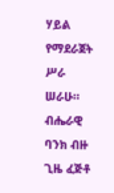ሃይል የማደራጀት ሥራ ሠራሁ። ብሔራዊ ባንክ ብዙ ጊዜ ፈጅቶ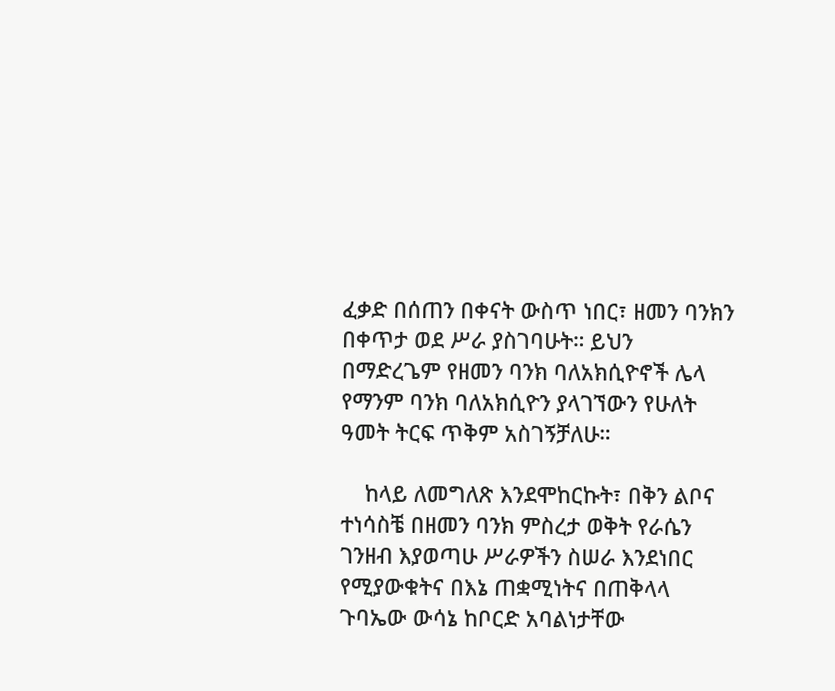ፈቃድ በሰጠን በቀናት ውስጥ ነበር፣ ዘመን ባንክን በቀጥታ ወደ ሥራ ያስገባሁት። ይህን በማድረጌም የዘመን ባንክ ባለአክሲዮኖች ሌላ የማንም ባንክ ባለአክሲዮን ያላገኘውን የሁለት ዓመት ትርፍ ጥቅም አስገኝቻለሁ።

    ከላይ ለመግለጽ እንደሞከርኩት፣ በቅን ልቦና ተነሳስቼ በዘመን ባንክ ምስረታ ወቅት የራሴን ገንዘብ እያወጣሁ ሥራዎችን ስሠራ እንደነበር የሚያውቁትና በእኔ ጠቋሚነትና በጠቅላላ ጉባኤው ውሳኔ ከቦርድ አባልነታቸው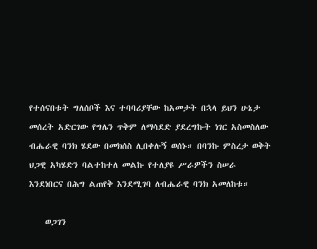የተሰናበቱት ግለሰቦች እና ተባባሪያቸው ከአመታት በኋላ ይህን ሁኔታ መሰረት አድርገው የግሌን ጥቅም ለማሳደድ ያደረግኩት ነገር አስመስለው ብሔራዊ ባንክ ሄደው በመክሰስ ሊበቀሉኝ ወሰኑ። በባንኩ ምስረታ ወቅት ህጋዊ አካሄድን ባልተከተለ መልኩ የተለያዩ ሥራዎችን ስሠራ እንደነበርና በሕግ ልጠየቅ እንደሚገባ ለብሔራዊ ባንክ አመለከቱ።

    ወጋገን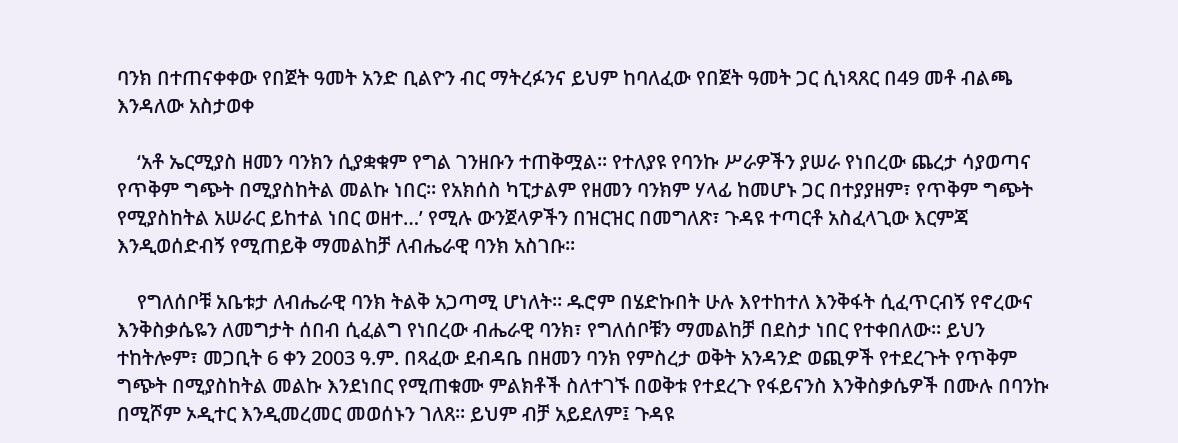ባንክ በተጠናቀቀው የበጀት ዓመት አንድ ቢልዮን ብር ማትረፉንና ይህም ከባለፈው የበጀት ዓመት ጋር ሲነጻጸር በ49 መቶ ብልጫ እንዳለው አስታወቀ

    ‘አቶ ኤርሚያስ ዘመን ባንክን ሲያቋቁም የግል ገንዘቡን ተጠቅሟል። የተለያዩ የባንኩ ሥራዎችን ያሠራ የነበረው ጨረታ ሳያወጣና የጥቅም ግጭት በሚያስከትል መልኩ ነበር። የአክሰስ ካፒታልም የዘመን ባንክም ሃላፊ ከመሆኑ ጋር በተያያዘም፣ የጥቅም ግጭት የሚያስከትል አሠራር ይከተል ነበር ወዘተ…’ የሚሉ ውንጀላዎችን በዝርዝር በመግለጽ፣ ጉዳዩ ተጣርቶ አስፈላጊው እርምጃ እንዲወሰድብኝ የሚጠይቅ ማመልከቻ ለብሔራዊ ባንክ አስገቡ።

    የግለሰቦቹ አቤቱታ ለብሔራዊ ባንክ ትልቅ አጋጣሚ ሆነለት። ዱሮም በሄድኩበት ሁሉ እየተከተለ እንቅፋት ሲፈጥርብኝ የኖረውና እንቅስቃሴዬን ለመግታት ሰበብ ሲፈልግ የነበረው ብሔራዊ ባንክ፣ የግለሰቦቹን ማመልከቻ በደስታ ነበር የተቀበለው። ይህን ተከትሎም፣ መጋቢት 6 ቀን 2003 ዓ.ም. በጻፈው ደብዳቤ በዘመን ባንክ የምስረታ ወቅት አንዳንድ ወጪዎች የተደረጉት የጥቅም ግጭት በሚያስከትል መልኩ እንደነበር የሚጠቁሙ ምልክቶች ስለተገኙ በወቅቱ የተደረጉ የፋይናንስ እንቅስቃሴዎች በሙሉ በባንኩ በሚሾም ኦዲተር እንዲመረመር መወሰኑን ገለጸ። ይህም ብቻ አይደለም፤ ጉዳዩ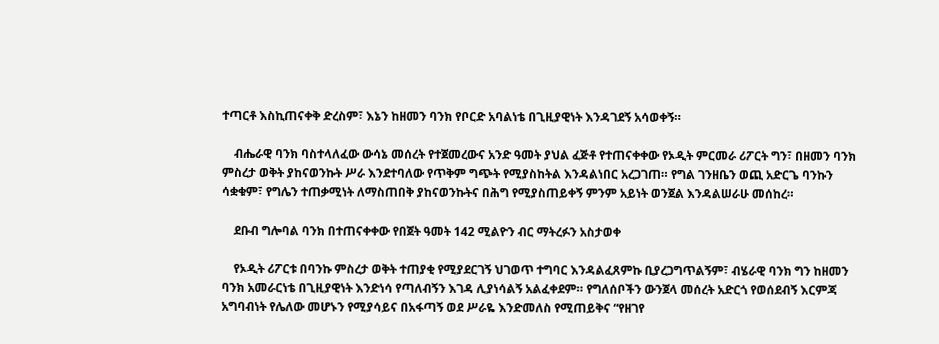ተጣርቶ እስኪጠናቀቅ ድረስም፣ እኔን ከዘመን ባንክ የቦርድ አባልነቴ በጊዚያዊነት እንዳገደኝ አሳወቀኝ።

    ብሔራዊ ባንክ ባስተላለፈው ውሳኔ መሰረት የተጀመረውና አንድ ዓመት ያህል ፈጅቶ የተጠናቀቀው የኦዲት ምርመራ ሪፖርት ግን፣ በዘመን ባንክ ምስረታ ወቅት ያከናወንኩት ሥራ እንደተባለው የጥቅም ግጭት የሚያስከትል እንዳልነበር አረጋገጠ። የግል ገንዘቤን ወጪ አድርጌ ባንኩን ሳቋቁም፣ የግሌን ተጠቃሚነት ለማስጠበቅ ያከናወንኩትና በሕግ የሚያስጠይቀኝ ምንም አይነት ወንጀል እንዳልሠራሁ መሰከረ።

    ደቡብ ግሎባል ባንክ በተጠናቀቀው የበጀት ዓመት 142 ሚልዮን ብር ማትረፉን አስታወቀ

    የኦዲት ሪፖርቱ በባንኩ ምስረታ ወቅት ተጠያቂ የሚያደርገኝ ህገወጥ ተግባር እንዳልፈጸምኩ ቢያረጋግጥልኝም፣ ብሄራዊ ባንክ ግን ከዘመን ባንክ አመራርነቴ በጊዚያዊነት እንድነሳ የጣለብኝን እገዳ ሊያነሳልኝ አልፈቀደም። የግለሰቦችን ውንጀላ መሰረት አድርጎ የወሰደብኝ እርምጃ አግባብነት የሌለው መሆኑን የሚያሳይና በአፋጣኝ ወደ ሥራዬ እንድመለስ የሚጠይቅና “የዘገየ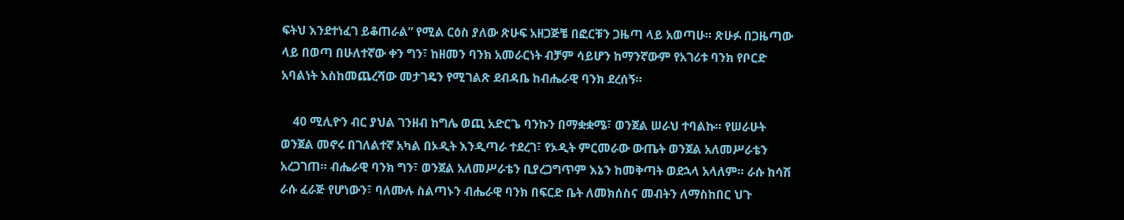ፍትህ እንደተነፈገ ይቆጠራል” የሚል ርዕስ ያለው ጽሁፍ አዘጋጅቼ በፎርቹን ጋዜጣ ላይ አወጣሁ። ጽሁፉ በጋዜጣው ላይ በወጣ በሁለተኛው ቀን ግን፣ ከዘመን ባንክ አመራርነት ብቻም ሳይሆን ከማንኛውም የአገሪቱ ባንክ የቦርድ አባልነት እስከመጨረሻው መታገዴን የሚገልጽ ደብዳቤ ከብሔራዊ ባንክ ደረሰኝ።

    40 ሚሊዮን ብር ያህል ገንዘብ ከግሌ ወጪ አድርጌ ባንኩን በማቋቋሜ፣ ወንጀል ሠራህ ተባልኩ። የሠራሁት ወንጀል መኖሩ በገለልተኛ አካል በኦዲት እንዲጣራ ተደረገ፣ የኦዲት ምርመራው ውጤት ወንጀል አለመሥራቴን አረጋገጠ። ብሔራዊ ባንክ ግን፣ ወንጀል አለመሥራቴን ቢያረጋግጥም እኔን ከመቅጣት ወደኋላ አላለም። ራሱ ከሳሽ ራሱ ፈራጅ የሆነውን፣ ባለሙሉ ስልጣኑን ብሔራዊ ባንክ በፍርድ ቤት ለመክሰስና መብትን ለማስከበር ህጉ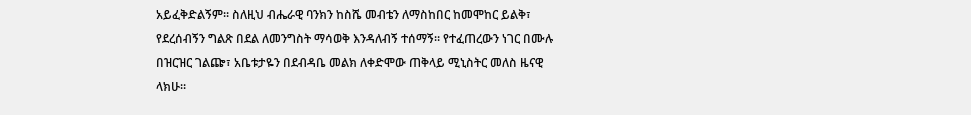አይፈቅድልኝም። ስለዚህ ብሔራዊ ባንክን ከስሼ መብቴን ለማስከበር ከመሞከር ይልቅ፣ የደረሰብኝን ግልጽ በደል ለመንግስት ማሳወቅ እንዳለብኝ ተሰማኝ። የተፈጠረውን ነገር በሙሉ በዝርዝር ገልጬ፣ አቤቱታዬን በደብዳቤ መልክ ለቀድሞው ጠቅላይ ሚኒስትር መለስ ዜናዊ ላክሁ።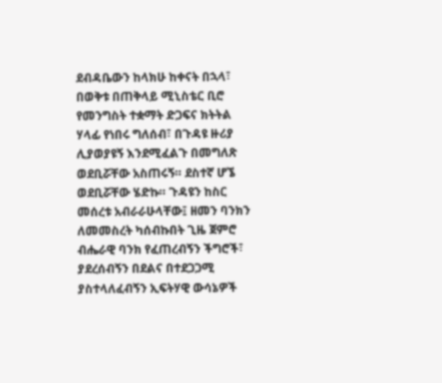ደብዳቤውን ከላክሁ ከቀናት በኋላ፣ በወቅቱ በጠቅላይ ሚኒስቴር ቢሮ የመንግስት ተቋማት ድጋፍና ክትትል ሃላፊ የነበሩ ግለሰብ፣ በጉዳዩ ዙሪያ ሊያወያዩኝ እንደሚፈልጉ በመግለጽ ወደቢሯቸው አስጠሩኝ። ደስተኛ ሆኜ ወደቢሯቸው ሄድኩ። ጉዳዩን ከስር መሰረቱ አብራራሁላቸው፤ ዘመን ባንክን ለመመስረት ካሰብኩበት ጊዜ ጀምሮ ብሔራዊ ባንክ የፈጠረብኝን ችግሮች፣ ያደረሰብኝን በደልና በተደጋጋሚ ያስተላለፈብኝን ኢፍትሃዊ ውሳኔዎች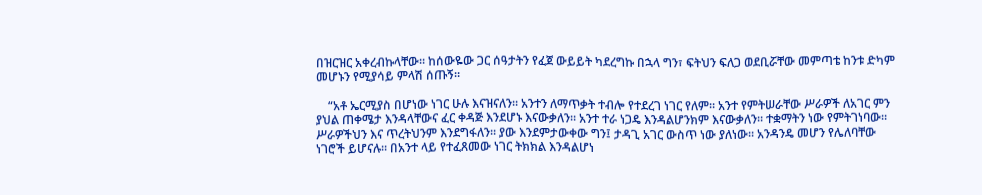በዝርዝር አቀረብኩላቸው። ከሰውዬው ጋር ሰዓታትን የፈጀ ውይይት ካደረግኩ በኋላ ግን፣ ፍትህን ፍለጋ ወደቢሯቸው መምጣቴ ከንቱ ድካም መሆኑን የሚያሳይ ምላሽ ሰጡኝ።

    “አቶ ኤርሚያስ በሆነው ነገር ሁሉ እናዝናለን። አንተን ለማጥቃት ተብሎ የተደረገ ነገር የለም። አንተ የምትሠራቸው ሥራዎች ለአገር ምን ያህል ጠቀሜታ እንዳላቸውና ፈር ቀዳጅ እንደሆኑ እናውቃለን። አንተ ተራ ነጋዴ እንዳልሆንክም እናውቃለን። ተቋማትን ነው የምትገነባው። ሥራዎችህን እና ጥረትህንም እንደግፋለን። ያው እንደምታውቀው ግን፤ ታዳጊ አገር ውስጥ ነው ያለነው። አንዳንዴ መሆን የሌለባቸው ነገሮች ይሆናሉ። በአንተ ላይ የተፈጸመው ነገር ትክክል እንዳልሆነ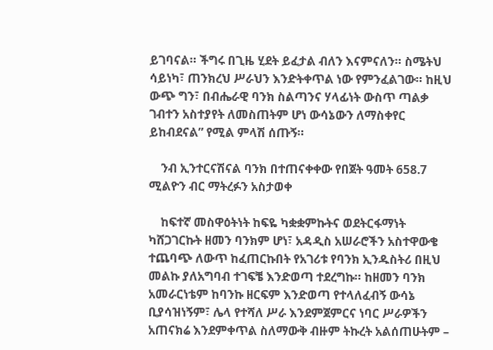ይገባናል። ችግሩ በጊዜ ሂደት ይፈታል ብለን እናምናለን። ስሜትህ ሳይነካ፣ ጠንክረህ ሥራህን እንድትቀጥል ነው የምንፈልገው። ከዚህ ውጭ ግን፣ በብሔራዊ ባንክ ስልጣንና ሃላፊነት ውስጥ ጣልቃ ገብተን አስተያየት ለመስጠትም ሆነ ውሳኔውን ለማስቀየር ይከብደናል” የሚል ምላሽ ሰጡኝ።

    ንብ ኢንተርናሽናል ባንክ በተጠናቀቀው የበጀት ዓመት 658.7 ሚልዮን ብር ማትረፉን አስታወቀ

    ከፍተኛ መስዋዕትነት ከፍዬ ካቋቋምኩትና ወደትርፋማነት ካሸጋገርኩት ዘመን ባንክም ሆነ፣ አዳዲስ አሠራሮችን አስተዋውቄ ተጨባጭ ለውጥ ከፈጠርኩበት የአገሪቱ የባንክ ኢንዱስትሪ በዚህ መልኩ ያለአግባብ ተገፍቼ እንድወጣ ተደረግኩ። ከዘመን ባንክ አመራርነቴም ከባንኩ ዘርፍም እንድወጣ የተላለፈብኝ ውሳኔ ቢያሳዝነኝም፣ ሌላ የተሻለ ሥራ እንደምጀምርና ነባር ሥራዎችን አጠናክሬ እንደምቀጥል ስለማውቅ ብዙም ትኩረት አልሰጠሁትም –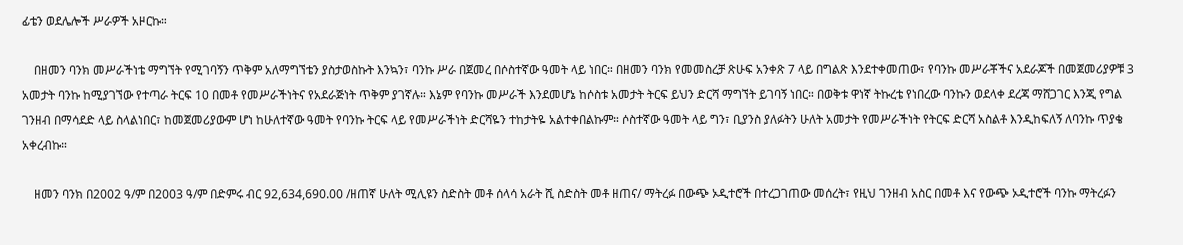ፊቴን ወደሌሎች ሥራዎች አዞርኩ።

    በዘመን ባንክ መሥራችነቴ ማግኘት የሚገባኝን ጥቅም አለማግኘቴን ያስታወስኩት እንኳን፣ ባንኩ ሥራ በጀመረ በሶስተኛው ዓመት ላይ ነበር። በዘመን ባንክ የመመስረቻ ጽሁፍ አንቀጽ 7 ላይ በግልጽ እንደተቀመጠው፣ የባንኩ መሥራቾችና አደራጆች በመጀመሪያዎቹ 3 አመታት ባንኩ ከሚያገኘው የተጣራ ትርፍ 10 በመቶ የመሥራችነትና የአደራጅነት ጥቅም ያገኛሉ። እኔም የባንኩ መሥራች እንደመሆኔ ከሶስቱ አመታት ትርፍ ይህን ድርሻ ማግኘት ይገባኝ ነበር። በወቅቱ ዋነኛ ትኩረቴ የነበረው ባንኩን ወደላቀ ደረጃ ማሸጋገር እንጂ የግል ገንዘብ በማሳደድ ላይ ስላልነበር፣ ከመጀመሪያውም ሆነ ከሁለተኛው ዓመት የባንኩ ትርፍ ላይ የመሥራችነት ድርሻዬን ተከታትዬ አልተቀበልኩም። ሶስተኛው ዓመት ላይ ግን፣ ቢያንስ ያለፉትን ሁለት አመታት የመሥራችነት የትርፍ ድርሻ አስልቶ እንዲከፍለኝ ለባንኩ ጥያቄ አቀረብኩ።

    ዘመን ባንክ በ2002 ዓ/ም በ2003 ዓ/ም በድምሩ ብር 92,634,690.00 /ዘጠኛ ሁለት ሚሊዩን ስድስት መቶ ሰላሳ አራት ሺ ስድስት መቶ ዘጠና/ ማትረፉ በውጭ ኦዲተሮች በተረጋገጠው መሰረት፣ የዚህ ገንዘብ አስር በመቶ እና የውጭ ኦዲተሮች ባንኩ ማትረፉን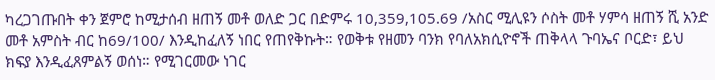ካረጋገጡበት ቀን ጀምሮ ከሚታሰብ ዘጠኝ መቶ ወለድ ጋር በድምሩ 10,359,105.69 /አስር ሚሊዩን ሶስት መቶ ሃምሳ ዘጠኝ ሺ አንድ መቶ አምስት ብር ከ69/100/ እንዲከፈለኝ ነበር የጠየቅኩት። የወቅቱ የዘመን ባንክ የባለአክሲዮኖች ጠቅላላ ጉባኤና ቦርድ፣ ይህ ክፍያ እንዲፈጸምልኝ ወሰነ። የሚገርመው ነገር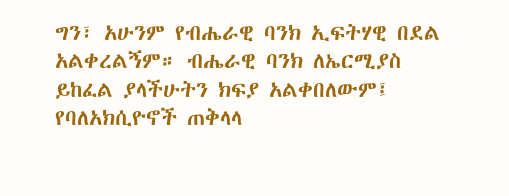ግን፣ አሁንም የብሔራዊ ባንክ ኢፍትሃዊ በደል አልቀረልኝም። ብሔራዊ ባንክ ለኤርሚያስ ይከፈል ያላችሁትን ክፍያ አልቀበለውም፤ የባለአክሲዮኖች ጠቅላላ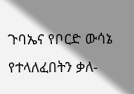ጉባኤና የቦርድ ውሳኔ የተላለፈበትን ቃለ-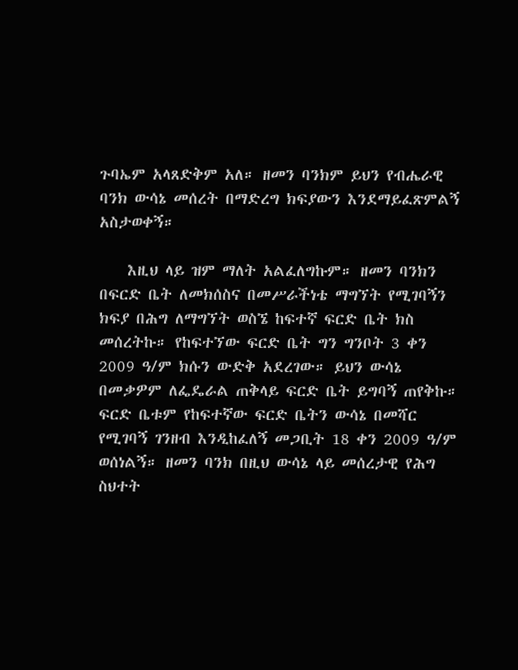ጉባኤም አላጸድቅም አለ። ዘመን ባንክም ይህን የብሔራዊ ባንክ ውሳኔ መሰረት በማድረግ ክፍያውን እንደማይፈጽምልኝ አስታወቀኝ።

    እዚህ ላይ ዝም ማለት አልፈለግኩም። ዘመን ባንክን በፍርድ ቤት ለመክሰስና በመሥራችነቴ ማግኘት የሚገባኝን ክፍያ በሕግ ለማግኘት ወስኜ ከፍተኛ ፍርድ ቤት ክስ መሰረትኩ። የከፍተኘው ፍርድ ቤት ግን ግንቦት 3 ቀን 2009 ዓ/ም ክሱን ውድቅ አደረገው። ይህን ውሳኔ በመቃዎም ለፌዴራል ጠቅላይ ፍርድ ቤት ይግባኝ ጠየቅኩ። ፍርድ ቤቱም የከፍተኛው ፍርድ ቤትን ውሳኔ በመሻር የሚገባኝ ገንዘብ እንዲከፈለኝ መጋቢት 18 ቀን 2009 ዓ/ም ወሰነልኝ። ዘመን ባንክ በዚህ ውሳኔ ላይ መሰረታዊ የሕግ ስህተት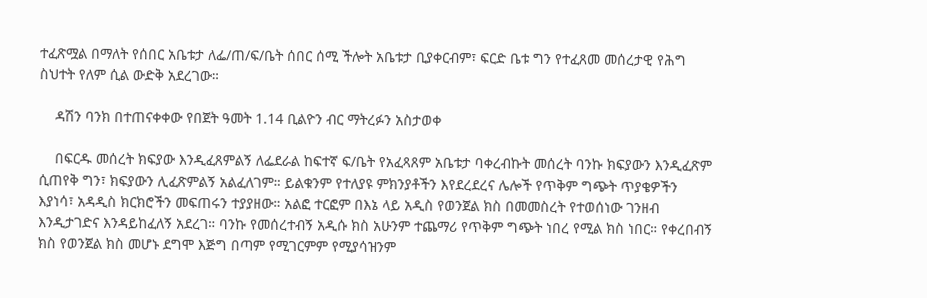ተፈጽሟል በማለት የሰበር አቤቱታ ለፌ/ጠ/ፍ/ቤት ሰበር ሰሚ ችሎት አቤቱታ ቢያቀርብም፣ ፍርድ ቤቱ ግን የተፈጸመ መሰረታዊ የሕግ ስህተት የለም ሲል ውድቅ አደረገው።

    ዳሽን ባንክ በተጠናቀቀው የበጀት ዓመት 1.14 ቢልዮን ብር ማትረፉን አስታወቀ

    በፍርዱ መሰረት ክፍያው እንዲፈጸምልኝ ለፌደራል ከፍተኛ ፍ/ቤት የአፈጻጸም አቤቱታ ባቀረብኩት መሰረት ባንኩ ክፍያውን እንዲፈጽም ሲጠየቅ ግን፣ ክፍያውን ሊፈጽምልኝ አልፈለገም። ይልቁንም የተለያዩ ምክንያቶችን እየደረደረና ሌሎች የጥቅም ግጭት ጥያቄዎችን እያነሳ፣ አዳዲስ ክርክሮችን መፍጠሩን ተያያዘው። አልፎ ተርፎም በእኔ ላይ አዲስ የወንጀል ክስ በመመስረት የተወሰነው ገንዘብ እንዲታገድና እንዳይከፈለኝ አደረገ። ባንኩ የመሰረተብኝ አዲሱ ክስ አሁንም ተጨማሪ የጥቅም ግጭት ነበረ የሚል ክስ ነበር። የቀረበብኝ ክስ የወንጀል ክስ መሆኑ ደግሞ እጅግ በጣም የሚገርምም የሚያሳዝንም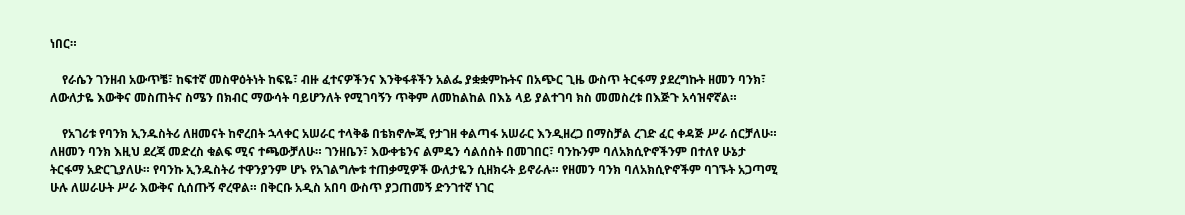ነበር።

    የራሴን ገንዘብ አውጥቼ፣ ከፍተኛ መስዋዕትነት ከፍዬ፣ ብዙ ፈተናዎችንና እንቅፋቶችን አልፌ ያቋቋምኩትና በአጭር ጊዜ ውስጥ ትርፋማ ያደረግኩት ዘመን ባንክ፣ ለውለታዬ እውቅና መስጠትና ስሜን በክብር ማውሳት ባይሆንለት የሚገባኝን ጥቅም ለመከልከል በእኔ ላይ ያልተገባ ክስ መመስረቱ በእጅጉ አሳዝኖኛል።

    የአገሪቱ የባንክ ኢንዱስትሪ ለዘመናት ከኖረበት ኋላቀር አሠራር ተላቅቆ በቴክኖሎጂ የታገዘ ቀልጣፋ አሠራር እንዲዘረጋ በማስቻል ረገድ ፈር ቀዳጅ ሥራ ሰርቻለሁ። ለዘመን ባንክ እዚህ ደረጃ መድረስ ቁልፍ ሚና ተጫውቻለሁ። ገንዘቤን፣ እውቀቴንና ልምዴን ሳልሰስት በመገበር፣ ባንኩንም ባለአክሲዮኖችንም በተለየ ሁኔታ ትርፋማ አድርጊያለሁ። የባንኩ ኢንዱስትሪ ተዋንያንም ሆኑ የአገልግሎቱ ተጠቃሚዎች ውለታዬን ሲዘክሩት ይኖራሉ። የዘመን ባንክ ባለአክሲዮኖችም ባገኙት አጋጣሚ ሁሉ ለሠራሁት ሥራ እውቅና ሲሰጡኝ ኖረዋል። በቅርቡ አዲስ አበባ ውስጥ ያጋጠመኝ ድንገተኛ ነገር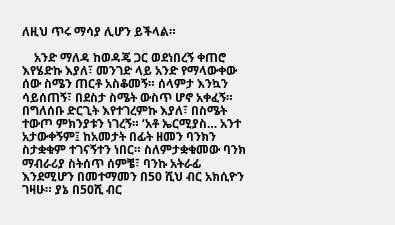ለዚህ ጥሩ ማሳያ ሊሆን ይችላል።

    አንድ ማለዳ ከወዳጄ ጋር ወደነበረኝ ቀጠሮ እየሄድኩ እያለ፣ መንገድ ላይ አንድ የማላውቀው ሰው ስሜን ጠርቶ አስቆመኝ። ሰላምታ እንኳን ሳይሰጠኝ፣ በደስታ ስሜት ውስጥ ሆኖ አቀፈኝ። በግለሰቡ ድርጊት እየተገረምኩ እያለ፣ በስሜት ተውጦ ምክንያቱን ነገረኝ። ‘አቶ ኤርሚያስ… አንተ አታውቀኝም፤ ከአመታት በፊት ዘመን ባንክን ስታቋቁም ተገናኝተን ነበር። ስለምታቋቁመው ባንክ ማብራሪያ ስትሰጥ ሰምቼ፣ ባንኩ አትራፊ እንደሚሆን በመተማመን በ50 ሺህ ብር አክሲዮን ገዛሁ። ያኔ በ50ሺ ብር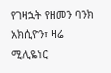የገዛኋት የዘመን ባንክ አክሲዮን፣ ዛሬ ሚሊዬነር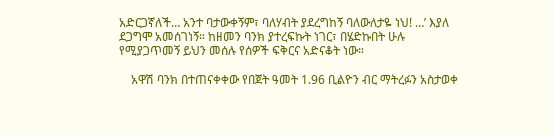አድርጋኛለች… አንተ ባታውቀኝም፣ ባለሃብት ያደረግከኝ ባለውለታዬ ነህ! …’ እያለ ደጋግሞ አመሰገነኝ። ከዘመን ባንክ ያተረፍኩት ነገር፣ በሄድኩበት ሁሉ የሚያጋጥመኝ ይህን መሰሉ የሰዎች ፍቅርና አድናቆት ነው።

    አዋሽ ባንክ በተጠናቀቀው የበጀት ዓመት 1.96 ቢልዮን ብር ማትረፉን አስታወቀ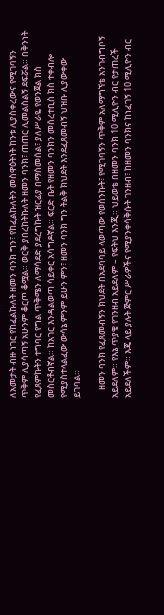ለአመታት ብዙ ነገር የከፈልኩለት ዘመን ባንክ ግን፣ የከፈልኩለትን መስዋዕትነት ከንቱ ሊያስቀረውና የሚገባኝን ጥቅም ሊያሳጣኝ አሁንም ቆርጦ ቆሟል። ወርቅ ያበረከትኩለት ዘመን ባንክ፣ ጠጠር ሊመልስልኝ ደፍሯል። በቅንነት የፈጸምኩትን ተግባር የግል ጥቅሜን ለማሳደድ ያደረግኩት ዝርፊያ በማስመሰል፣ ያለሥራዬ የወንጀል ክስ መስርቶብኛል። ከአገር እንዳልወጣ ሳይቀር አሳግዶኛል። ፍርድ ቤት የዘመን ባንክን መሰረተቢስ ክስ ተቀብሎ የሚያስተላልፈው ውሳኔ ምንም ይሁን ምን፣ ዘመን ባንክ ግን ትልቅ ክህደት እንደፈጸመብኝ ህዝቡ ሊያውቀው ይገባል።

    ዘመን ባንክ የፈጸመብኝን ክህደት በአደባባይ ላወጣው የወሰንኩት፣ የሚገባኝን ጥቅም አለማግኘቴ አንገብግቦኝ አይደለም። የእኔ ጥያቄ የገንዘብ አይደለም – የፍትህ እንጂ። ህይወቴ በዘመን ባንክ 10 ሚሊዮን ብር የታጠረች አይደለችም። እጄ ላይ ያሉት ጅምር ሥራዎችና የሚያንቀሳቅሱት ገንዘብ፣ ከዘመን ባንክና ከነፈገኝ 10 ሚሊዮን ብር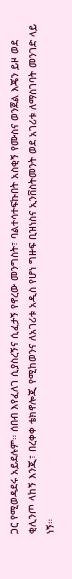ጋር የሚወዳደሩ አይደሉም። ሰበብ እየፈለገ ሲያስረኝና ሲፈታኝ የኖረው መንግስት፣ ባልተሳተፍኩበት አስቂኝ የሙስና ወንጀል እጄን ይዞ ወደ ቂሊንጦ ላከኝ እንጂ፣ በረቀቀ ቴክኖሎጂ የሚከወንና ለአገሪቱ አዲስ የሆነ ግዙፍ ቢዝነስና ኢንቨስትመንት ወደ አገሪቱ ለማስገባት መንገድ ላይ ነኝ።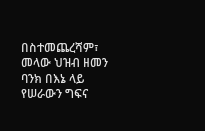በስተመጨረሻም፣ መላው ህዝብ ዘመን ባንክ በእኔ ላይ የሠራውን ግፍና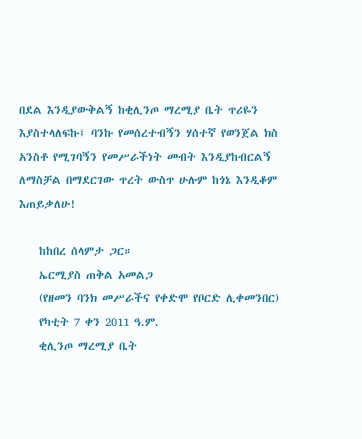በደል እንዲያውቅልኝ ከቂሊንጦ ማረሚያ ቤት ጥሪዬን እያስተላለፍኩ፤ ባንኩ የመሰረተብኝን ሃሰተኛ የወንጀል ክስ አንስቶ የሚገባኝን የመሥራችነት መብት እንዲያከብርልኝ ለማስቻል በማደርገው ጥረት ውስጥ ሁሉም ከጎኔ እንዲቆም እጠይቃለሁ!

    ከከበረ ሰላምታ ጋር።
    ኤርሚያስ ጠቅል አመልጋ
    (የዘመን ባንክ መሥራችና የቀድሞ የቦርድ ሊቀመንበር)
    የካቲት 7 ቀን 2011 ዓ.ም.
    ቂሊንጦ ማረሚያ ቤት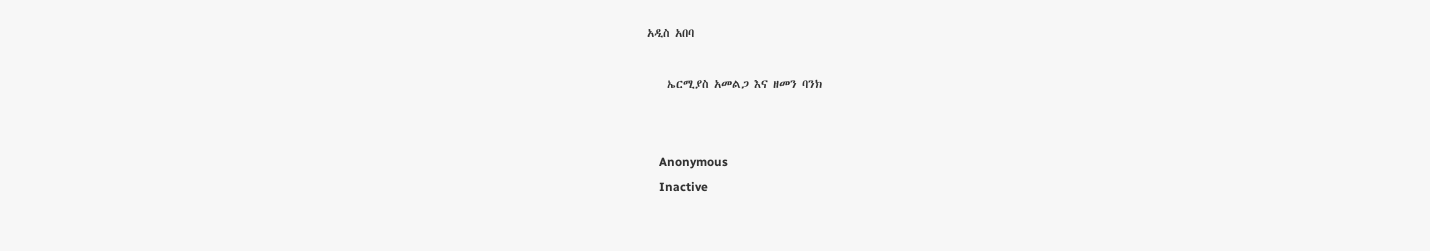አዲስ አበባ

    ኤርሚያስ አመልጋ እና ዘመን ባንክ


    Anonymous
    Inactive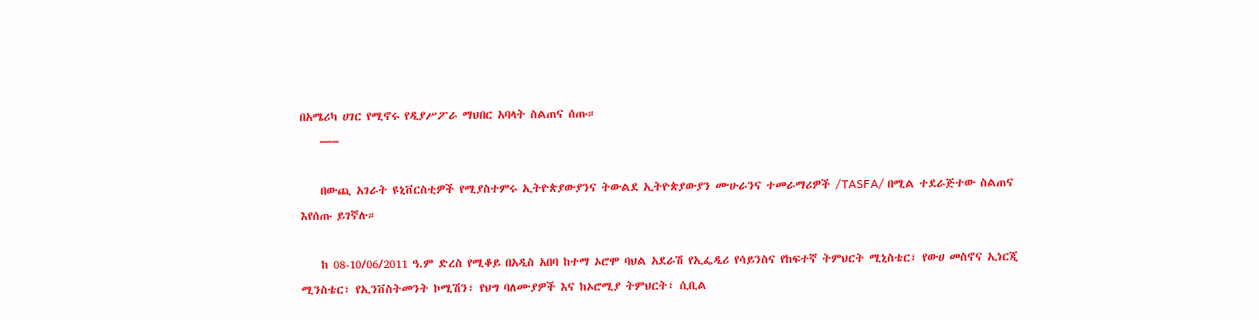በአሜሪካ ሀገር የሚኖሩ የዲያሥፖራ ማህበር አባላት ስልጠና ሰጡ።
    —–

    በውጪ አገራት ዩኒቨርስቲዎች የሚያስተምሩ ኢትዮጵያውያንና ትውልደ ኢትዮጵያውያን ሙሁራንና ተመራማሪዎች /TASFA/ በሚል ተደራጅተው ስልጠና እየሰጡ ይገኛሉ።

    ከ 08-10/06/2011 ዓ.ም ድረስ የሚቆይ በአዲስ አበባ ከተማ ኦሮሞ ባህል አደራሽ የኢፌዲሪ የሳይንስና የከፍተኛ ትምህርት ሚኒስቴር፣ የውሀ መስኖና ኢነርጂ ሚንስቴር፣ የኢንቨስትመንት ኮሚሽን፣ የህግ ባለሙያዎች እና ከኦሮሚያ ትምህርት፣ ሲቢል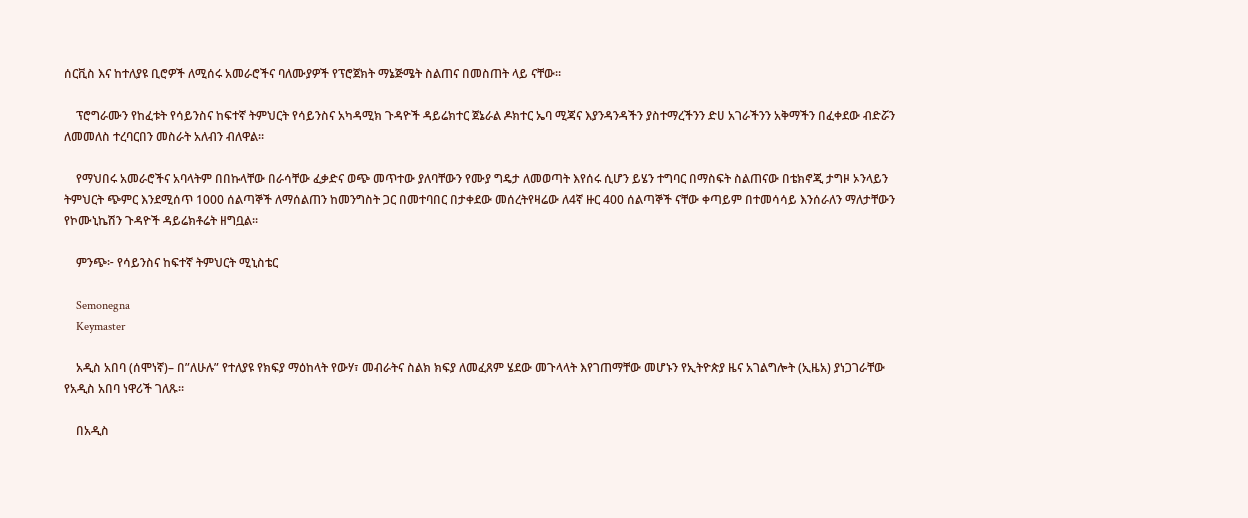ሰርቪስ እና ከተለያዩ ቢሮዎች ለሚሰሩ አመራሮችና ባለሙያዎች የፕሮጀክት ማኔጅሜት ስልጠና በመስጠት ላይ ናቸው።

    ፕሮግራሙን የከፈቱት የሳይንስና ከፍተኛ ትምህርት የሳይንስና አካዳሚክ ጉዳዮች ዳይሬክተር ጀኔራል ዶክተር ኤባ ሚጃና እያንዳንዳችን ያስተማረችንን ድሀ አገራችንን አቅማችን በፈቀደው ብድሯን ለመመለስ ተረባርበን መስራት አለብን ብለዋል።

    የማህበሩ አመራሮችና አባላትም በበኩላቸው በራሳቸው ፈቃድና ወጭ መጥተው ያለባቸውን የሙያ ግዴታ ለመወጣት እየሰሩ ሲሆን ይሄን ተግባር በማስፍት ስልጠናው በቴክኖጂ ታግዞ ኦንላይን ትምህርት ጭምር እንደሚሰጥ 1000 ሰልጣኞች ለማሰልጠን ከመንግስት ጋር በመተባበር በታቀደው መሰረትየዛሬው ለ4ኛ ዙር 400 ሰልጣኞች ናቸው ቀጣይም በተመሳሳይ እንሰራለን ማለታቸውን የኮሙኒኬሽን ጉዳዮች ዳይሬክቶሬት ዘግቧል፡፡

    ምንጭ፦ የሳይንስና ከፍተኛ ትምህርት ሚኒስቴር

    Semonegna
    Keymaster

    አዲስ አበባ (ሰሞነኛ)– በ”ለሁሉ” የተለያዩ የክፍያ ማዕከላት የውሃ፣ መብራትና ስልክ ክፍያ ለመፈጸም ሄደው መጉላላት እየገጠማቸው መሆኑን የኢትዮጵያ ዜና አገልግሎት (ኢዜአ) ያነጋገራቸው የአዲስ አበባ ነዋሪች ገለጹ።

    በአዲስ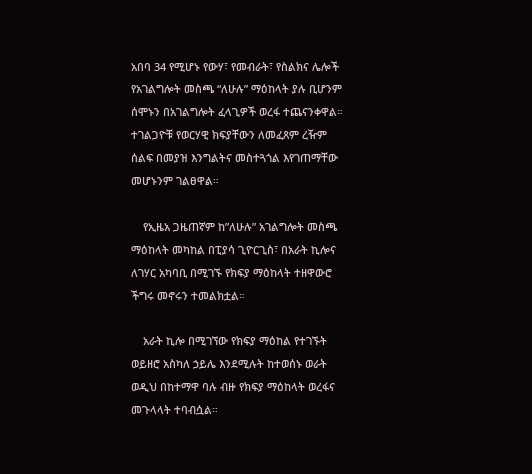አበባ 34 የሚሆኑ የውሃ፣ የመብራት፣ የስልክና ሌሎች የአገልግሎት መስጫ “ለሁሉ” ማዕከላት ያሉ ቢሆንም ሰሞኑን በአገልግሎት ፈላጊዎች ወረፋ ተጨናንቀዋል። ተገልጋዮቹ የወርሃዊ ክፍያቸውን ለመፈጸም ረዥም ሰልፍ በመያዝ እንግልትና መስተጓጎል እየገጠማቸው መሆኑንም ገልፀዋል።

    የኢዜአ ጋዜጠኛም ከ”ለሁሉ” አገልግሎት መስጫ ማዕከላት መካከል በፒያሳ ጊዮርጊስ፣ በአራት ኪሎና ለገሃር አካባቢ በሚገኙ የክፍያ ማዕከላት ተዘዋውሮ ችግሩ መኖሩን ተመልክቷል።

    አራት ኪሎ በሚገኘው የክፍያ ማዕከል የተገኙት ወይዘሮ አስካለ ኃይሌ እንደሚሉት ከተወሰኑ ወራት ወዲህ በከተማዋ ባሉ ብዙ የክፍያ ማዕከላት ወረፋና መጉላላት ተባብሷል።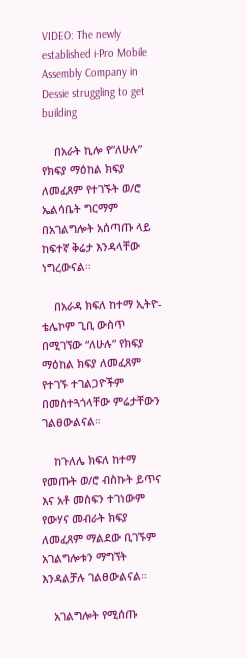VIDEO: The newly established i-Pro Mobile Assembly Company in Dessie struggling to get building

    በአራት ኪሎ የ”ለሁሉ” የክፍያ ማዕከል ክፍያ ለመፈጸም የተገኙት ወ/ሮ ኤልሳቤት ግርማም በአገልግሎት አሰጣጡ ላይ ከፍተኛ ቅሬታ እንዳላቸው ነግረውናል።

    በአራዳ ክፍለ ከተማ ኢትዮ-ቴሌኮም ጊቢ ውስጥ በሚገኘው “ለሁሉ” የክፍያ ማዕከል ክፍያ ለመፈጸም የተገኙ ተገልጋዮችም በመስተጓጎላቸው ምሬታቸውን ገልፀውልናል።

    ከጉለሌ ክፍለ ከተማ የመጡት ወ/ሮ ብስኩት ይጥና እና አቶ መስፍን ተገነውም የውሃና መብራት ክፍያ ለመፈጸም ማልደው ቢገኙም አገልግሎቱን ማግኘት እንዳልቻሉ ገልፀውልናል።

    አገልግሎት የሚሰጡ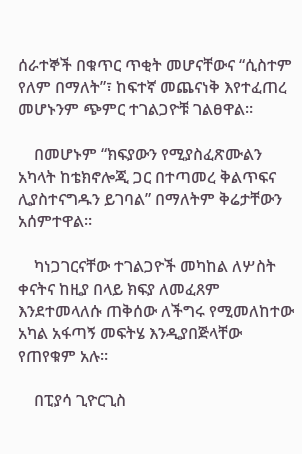ሰራተኞች በቁጥር ጥቂት መሆናቸውና “ሲስተም የለም በማለት”፣ ከፍተኛ መጨናነቅ እየተፈጠረ መሆኑንም ጭምር ተገልጋዮቹ ገልፀዋል።

    በመሆኑም “ክፍያውን የሚያስፈጽሙልን አካላት ከቴክኖሎጂ ጋር በተጣመረ ቅልጥፍና ሊያስተናግዱን ይገባል” በማለትም ቅሬታቸውን አሰምተዋል።

    ካነጋገርናቸው ተገልጋዮች መካከል ለሦስት ቀናትና ከዚያ በላይ ክፍያ ለመፈጸም እንደተመላለሱ ጠቅሰው ለችግሩ የሚመለከተው አካል አፋጣኝ መፍትሄ እንዲያበጅላቸው የጠየቁም አሉ።

    በፒያሳ ጊዮርጊስ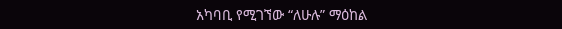አካባቢ የሚገኘው “ለሁሉ” ማዕከል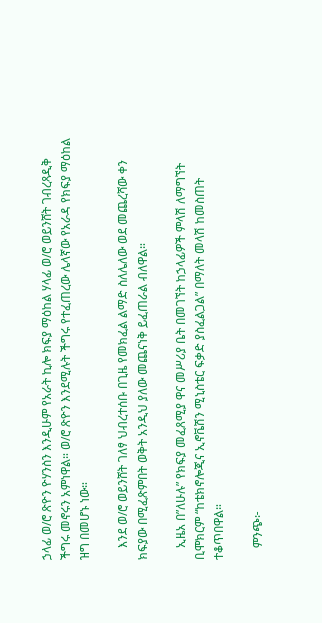ኃላፊ ወ/ሮ ጽዮን ዮሃንስን እንዲሁም የአራት ኪሎ ክፍያ ማዕከል ሃላፊ ወ/ሮ ወይንሸት ገብረጻዲቅ ችግሩ መኖሩን አምነዋል። ወ/ሮ ጽዮን እንደሚሉት ችግሩ የተፈጠረው ሌላኛው የአራዳ የክፍያ ማዕከል ዝግ በመሆኑ ነው።

    እንደ ወ/ሮ ወይንሸት ገለፃ ህብረተሰቡ በጊዜ የመክፈል ልማድ ስለሌለው ወደ መጨረሻው ቀን ክፍያው በሚፈጽምበት ወቅት አንዲህ ያለው መጨናነቅ ይፈጠራል ብለዋል።

    ኢዜአ በ”ለሁሉ” የክፍያ መፈጸሚያ ዋና መሥሪያ ቤት በመገኘት ከኃላፊዎች ምላሽ ለማግኘት ቢሞክርም “ከቴክኖሎጂና ኢኖቬሽን ሚኒስቴር ፍቃድ ያስፈልጋል” በማለት መላሽ ከመስጠት ተቆጥበዋል።

    ምንጭ፦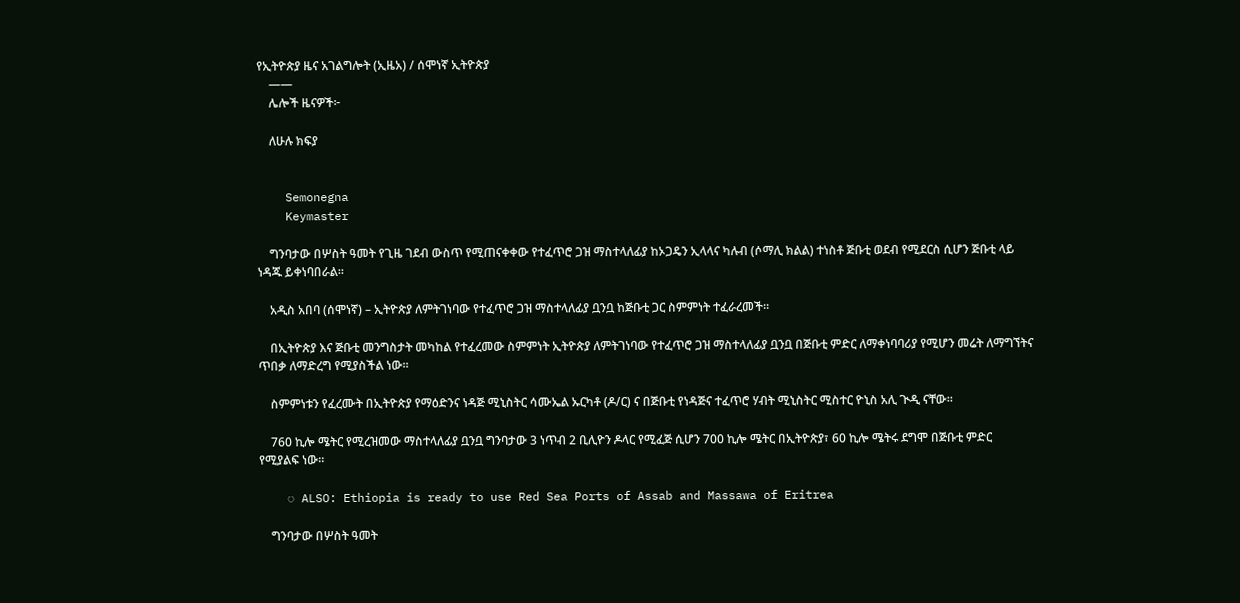የኢትዮጵያ ዜና አገልግሎት (ኢዜአ) / ሰሞነኛ ኢትዮጵያ
    ——
    ሌሎች ዜናዎች፦

    ለሁሉ ክፍያ


    Semonegna
    Keymaster

    ግንባታው በሦስት ዓመት የጊዜ ገደብ ውስጥ የሚጠናቀቀው የተፈጥሮ ጋዝ ማስተላለፊያ ከኦጋዴን ኢላላና ካሉብ (ሶማሊ ክልል) ተነስቶ ጅቡቲ ወደብ የሚደርስ ሲሆን ጅቡቲ ላይ ነዳጁ ይቀነባበራል።

    አዲስ አበባ (ሰሞነኛ) – ኢትዮጵያ ለምትገነባው የተፈጥሮ ጋዝ ማስተላለፊያ ቧንቧ ከጅቡቲ ጋር ስምምነት ተፈራረመች።

    በኢትዮጵያ እና ጅቡቲ መንግስታት መካከል የተፈረመው ስምምነት ኢትዮጵያ ለምትገነባው የተፈጥሮ ጋዝ ማስተላለፊያ ቧንቧ በጅቡቲ ምድር ለማቀነባባሪያ የሚሆን መሬት ለማግኘትና ጥበቃ ለማድረግ የሚያስችል ነው።

    ስምምነቱን የፈረሙት በኢትዮጵያ የማዕድንና ነዳጅ ሚኒስትር ሳሙኤል ኡርካቶ (ዶ/ር) ና በጅቡቲ የነዳጅና ተፈጥሮ ሃብት ሚኒስትር ሚስተር ዮኒስ አሊ ጒዲ ናቸው።

    760 ኪሎ ሜትር የሚረዝመው ማስተላለፊያ ቧንቧ ግንባታው 3 ነጥብ 2 ቢሊዮን ዶላር የሚፈጅ ሲሆን 700 ኪሎ ሜትር በኢትዮጵያ፣ 60 ኪሎ ሜትሩ ደግሞ በጅቡቲ ምድር የሚያልፍ ነው።

    ◌ ALSO: Ethiopia is ready to use Red Sea Ports of Assab and Massawa of Eritrea

    ግንባታው በሦስት ዓመት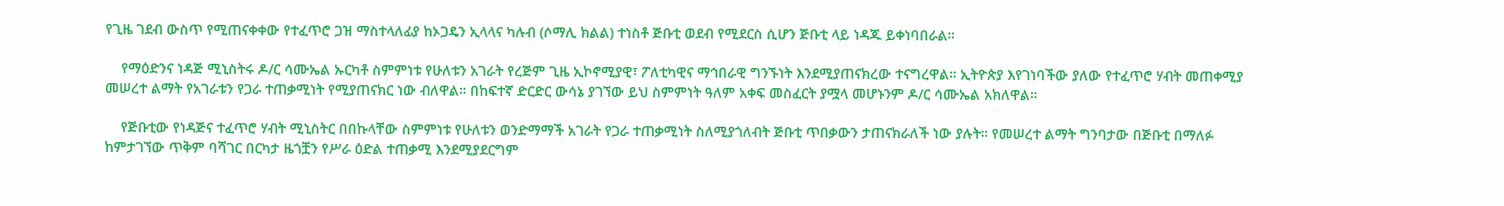የጊዜ ገደብ ውስጥ የሚጠናቀቀው የተፈጥሮ ጋዝ ማስተላለፊያ ከኦጋዴን ኢላላና ካሉብ (ሶማሊ ክልል) ተነስቶ ጅቡቲ ወደብ የሚደርስ ሲሆን ጅቡቲ ላይ ነዳጁ ይቀነባበራል።

    የማዕድንና ነዳጅ ሚኒስትሩ ዶ/ር ሳሙኤል ኡርካቶ ስምምነቱ የሁለቱን አገራት የረጅም ጊዜ ኢኮኖሚያዊ፣ ፖለቲካዊና ማኅበራዊ ግንኙነት እንደሚያጠናክረው ተናግረዋል። ኢትዮጵያ እየገነባችው ያለው የተፈጥሮ ሃብት መጠቀሚያ መሠረተ ልማት የአገራቱን የጋራ ተጠቃሚነት የሚያጠናክር ነው ብለዋል። በከፍተኛ ድርድር ውሳኔ ያገኘው ይህ ስምምነት ዓለም አቀፍ መስፈርት ያሟላ መሆኑንም ዶ/ር ሳሙኤል አክለዋል።

    የጅቡቲው የነዳጅና ተፈጥሮ ሃብት ሚኒስትር በበኩላቸው ስምምነቱ የሁለቱን ወንድማማች አገራት የጋራ ተጠቃሚነት ስለሚያጎለብት ጅቡቲ ጥበቃውን ታጠናክራለች ነው ያሉት። የመሠረተ ልማት ግንባታው በጅቡቲ በማለፉ ከምታገኘው ጥቅም ባሻገር በርካታ ዜጎቿን የሥራ ዕድል ተጠቃሚ እንደሚያደርግም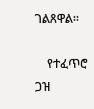ገልጸዋል።

    የተፈጥሮ ጋዝ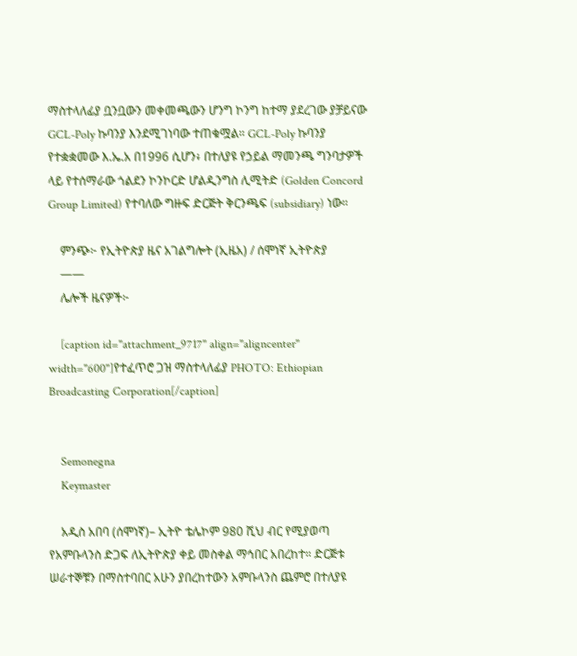ማስተላለፊያ ቧንቧውን መቀመጫውን ሆንግ ኮንግ ከተማ ያደረገው ያቻይናው GCL-Poly ኩባንያ እንደሚገነባው ተጠቁሟል። GCL-Poly ኩባንያ የተቋቋመው እ.ኤ.አ በ1996 ሲሆን፥ በተለያዩ የኃይል ማመንጫ ግንባታዎች ላይ የተሰማራው ጎልደን ኮንኮርድ ሆልዲንግስ ሊሚትድ (Golden Concord Group Limited) የተባለው ግዙፍ ድርጅት ቅርንጫፍ (subsidiary) ነው።

    ምንጭ፦ የኢትዮጵያ ዜና አገልግሎት (ኢዜአ) / ሰሞነኛ ኢትዮጵያ
    ——
    ሌሎች ዜናዎች፦

    [caption id="attachment_9717" align="aligncenter" width="600"]የተፈጥሮ ጋዝ ማስተላለፊያ PHOTO: Ethiopian Broadcasting Corporation[/caption]


    Semonegna
    Keymaster

    አዲስ አበባ (ሰሞነኛ)– ኢትዮ ቴሌኮም 980 ሺህ ብር የሚያወጣ የአምቡላንስ ድጋፍ ለኢትዮጵያ ቀይ መስቀል ማኅበር አበረከተ። ድርጅቱ ሠራተኞቹን በማስተባበር አሁን ያበረከተውን አምቡላንስ ጨምሮ በተለያዩ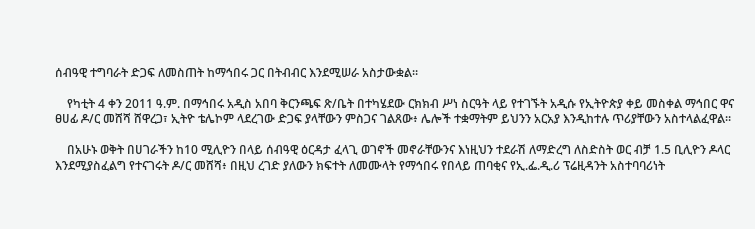ሰብዓዊ ተግባራት ድጋፍ ለመስጠት ከማኅበሩ ጋር በትብብር እንደሚሠራ አስታውቋል።

    የካቲት 4 ቀን 2011 ዓ.ም. በማኅበሩ አዲስ አበባ ቅርንጫፍ ጽ/ቤት በተካሄደው ርክክብ ሥነ ስርዓት ላይ የተገኙት አዲሱ የኢትዮጵያ ቀይ መስቀል ማኅበር ዋና ፀሀፊ ዶ/ር መሸሻ ሸዋረጋ፣ ኢትዮ ቴሌኮም ላደረገው ድጋፍ ያላቸውን ምስጋና ገልጸው፥ ሌሎች ተቋማትም ይህንን አርአያ እንዲከተሉ ጥሪያቸውን አስተላልፈዋል።

    በአሁኑ ወቅት በሀገራችን ከ10 ሚሊዮን በላይ ሰብዓዊ ዕርዳታ ፈላጊ ወገኖች መኖራቸውንና እነዚህን ተደራሽ ለማድረግ ለስድስት ወር ብቻ 1.5 ቢሊዮን ዶላር እንደሚያስፈልግ የተናገሩት ዶ/ር መሸሻ፥ በዚህ ረገድ ያለውን ክፍተት ለመሙላት የማኅበሩ የበላይ ጠባቂና የኢ.ፌ.ዲ.ሪ ፕሬዚዳንት አስተባባሪነት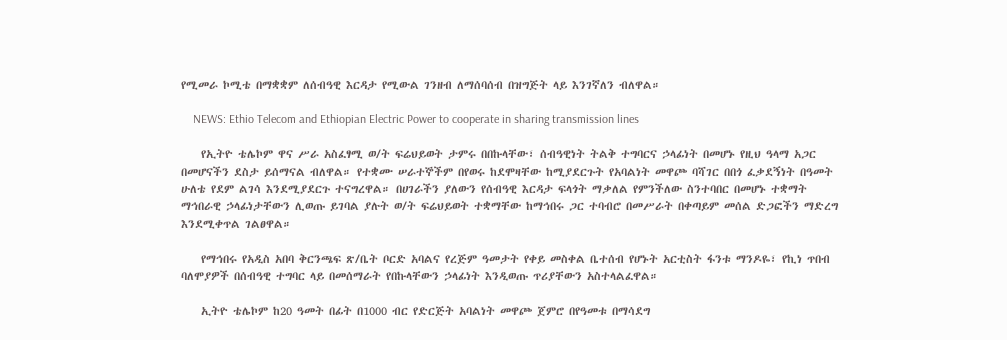የሚመራ ኮሚቴ በማቋቋም ለሰብዓዊ እርዳታ የሚውል ገንዘብ ለማሰባሰብ በዝግጅት ላይ እንገኛለን ብለዋል።

    NEWS: Ethio Telecom and Ethiopian Electric Power to cooperate in sharing transmission lines

    የኢትዮ ቴሌኮም ዋና ሥራ አስፈፃሚ ወ/ት ፍሬህይወት ታምሩ በበኩላቸው፣ ሰብዓዊነት ትልቅ ተግባርና ኃላፊነት በመሆኑ የዚህ ዓላማ አጋር በመሆናችን ደስታ ይሰማናል ብለዋል። የተቋሙ ሠራተኞችም በየወሩ ከደሞዛቸው ከሚያደርጉት የአባልነት መዋጮ ባሻገር በበጎ ፈቃደኝነት በዓመት ሁለቴ የደም ልገሳ እንደሚያደርጉ ተናግረዋል። በሀገራችን ያለውን የሰብዓዊ እርዳታ ፍላጎት ማቃለል የምንችለው ስንተባበር በመሆኑ ተቋማት ማኅበራዊ ኃላፊነታቸውን ሊወጡ ይገባል ያሉት ወ/ት ፍሬህይወት ተቋማቸው ከማኅበሩ ጋር ተባብሮ በመሥራት በቀጣይም መሰል ድጋፎችን ማድረግ እንደሚቀጥል ገልፀዋል።

    የማኅበሩ የአዲስ አበባ ቅርንጫፍ ጽ/ቤት ቦርድ አባልና የረጅም ዓመታት የቀይ መስቀል ቤተሰብ የሆኑት አርቲስት ፋንቱ ማንዶዬ፣ የኪነ ጥበብ ባለሞያዎች በሰብዓዊ ተግባር ላይ በመሰማራት የበኩላቸውን ኃላፊነት እንዲወጡ ጥሪያቸውን አስተላልፈዋል።

    ኢትዮ ቴሌኮም ከ20 ዓመት በፊት በ1000 ብር የድርጅት አባልነት መዋጮ ጀምሮ በየዓመቱ በማሳደግ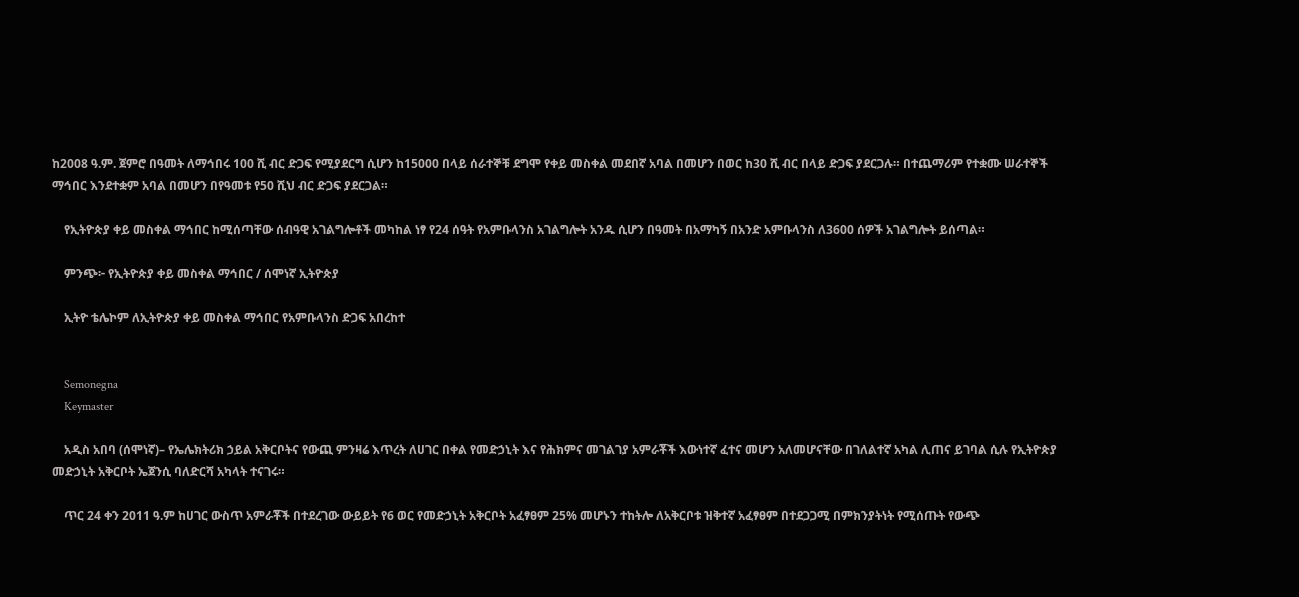ከ2008 ዓ.ም. ጀምሮ በዓመት ለማኅበሩ 100 ሺ ብር ድጋፍ የሚያደርግ ሲሆን ከ15000 በላይ ሰራተኞቹ ደግሞ የቀይ መስቀል መደበኛ አባል በመሆን በወር ከ30 ሺ ብር በላይ ድጋፍ ያደርጋሉ። በተጨማሪም የተቋሙ ሠራተኞች ማኅበር እንደተቋም አባል በመሆን በየዓመቱ የ50 ሺህ ብር ድጋፍ ያደርጋል።

    የኢትዮጵያ ቀይ መስቀል ማኅበር ከሚሰጣቸው ሰብዓዊ አገልግሎቶች መካከል ነፃ የ24 ሰዓት የአምቡላንስ አገልግሎት አንዱ ሲሆን በዓመት በአማካኝ በአንድ አምቡላንስ ለ3600 ሰዎች አገልግሎት ይሰጣል።

    ምንጭ፦ የኢትዮጵያ ቀይ መስቀል ማኅበር / ሰሞነኛ ኢትዮጵያ

    ኢትዮ ቴሌኮም ለኢትዮጵያ ቀይ መስቀል ማኅበር የአምቡላንስ ድጋፍ አበረከተ


    Semonegna
    Keymaster

    አዲስ አበባ (ሰሞነኛ)– የኤሌክትሪክ ኃይል አቅርቦትና የውጪ ምንዛሬ እጥረት ለሀገር በቀል የመድኃኒት እና የሕክምና መገልገያ አምራቾች እውነተኛ ፈተና መሆን አለመሆናቸው በገለልተኛ አካል ሊጠና ይገባል ሲሉ የኢትዮጵያ መድኃኒት አቅርቦት ኤጀንሲ ባለድርሻ አካላት ተናገሩ።

    ጥር 24 ቀን 2011 ዓ.ም ከሀገር ውስጥ አምራቾች በተደረገው ውይይት የ6 ወር የመድኃኒት አቅርቦት አፈፃፀም 25% መሆኑን ተከትሎ ለአቅርቦቱ ዝቅተኛ አፈፃፀም በተደጋጋሚ በምክንያትነት የሚሰጡት የውጭ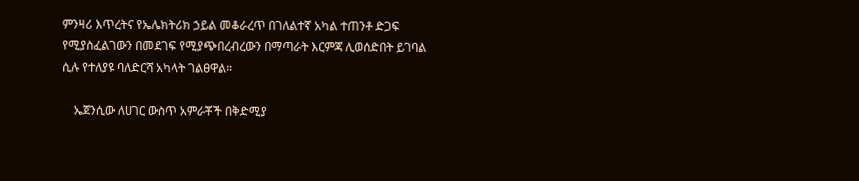ምንዛሪ እጥረትና የኤሌክትሪክ ኃይል መቆራረጥ በገለልተኛ አካል ተጠንቶ ድጋፍ የሚያስፈልገውን በመደገፍ የሚያጭበረብረውን በማጣራት እርምጃ ሊወሰድበት ይገባል ሲሉ የተለያዩ ባለድርሻ አካላት ገልፀዋል።

    ኤጀንሲው ለሀገር ውስጥ አምራቾች በቅድሚያ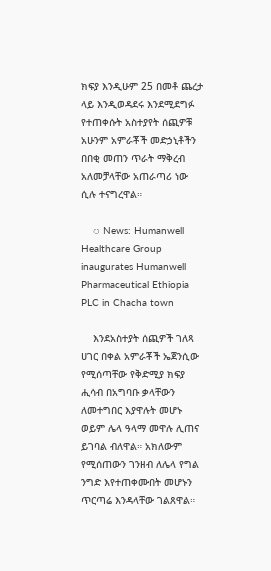ክፍያ እንዲሁም 25 በመቶ ጨረታ ላይ እንዲወዳደሩ እንደሚደግፉ የተጠቀሱት አስተያየት ሰጪዎቹ አሁንም አምራቾች መድኃኒቶችን በበቂ መጠን ጥራት ማቅረብ አለመቻላቸው አጠራጣሪ ነው ሲሉ ተናግረዋል።

    ◌ News: Humanwell Healthcare Group inaugurates Humanwell Pharmaceutical Ethiopia PLC in Chacha town

    እንደአስተያት ሰጪዎች ገለጻ ሀገር በቀል አምራቾች ኤጀንሲው የሚሰጣቸው የቅድሚያ ክፍያ ሒሳብ በአግባቡ ቃላቸውን ለመተግበር እያዋሉት መሆኑ ወይም ሌላ ዓላማ መዋሉ ሊጠና ይገባል ብለዋል። አክለውም የሚሰጠውን ገንዘብ ለሌላ የግል ንግድ እየተጠቀሙበት መሆኑን ጥርጣሬ እንዳላቸው ገልጸዋል።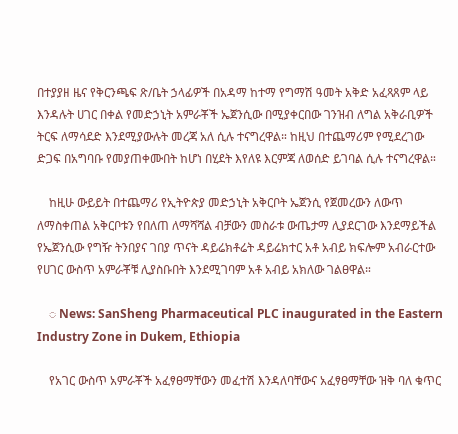በተያያዘ ዜና የቅርንጫፍ ጽ/ቤት ኃላፊዎች በአዳማ ከተማ የግማሽ ዓመት አቅድ አፈጻጸም ላይ እንዳሉት ሀገር በቀል የመድኃኒት አምራቾች ኤጀንሲው በሚያቀርበው ገንዝብ ለግል አቅራቢዎች ትርፍ ለማሳደድ እንደሚያውሉት መረጃ አለ ሲሉ ተናግረዋል። ከዚህ በተጨማሪም የሚደረገው ድጋፍ በአግባቡ የመያጠቀሙበት ከሆነ በሂደት እየለዩ እርምጃ ለወሰድ ይገባል ሲሉ ተናግረዋል።

    ከዚሁ ውይይት በተጨማሪ የኢትዮጵያ መድኃኒት አቅርቦት ኤጀንሲ የጀመረውን ለውጥ ለማስቀጠል አቅርቦቱን የበለጠ ለማሻሻል ብቻውን መስራቱ ውጤታማ ሊያደርገው እንደማይችል የኤጀንሲው የግዥ ትንበያና ገበያ ጥናት ዳይሬክቶሬት ዳይሬክተር አቶ አብይ ክፍሎም አብራርተው የሀገር ውስጥ አምራቾቹ ሊያስቡበት እንደሚገባም አቶ አብይ አክለው ገልፀዋል።

    ◌ News: SanSheng Pharmaceutical PLC inaugurated in the Eastern Industry Zone in Dukem, Ethiopia

    የአገር ውስጥ አምራቾች አፈፃፀማቸውን መፈተሽ እንዳለባቸውና አፈፃፀማቸው ዝቅ ባለ ቁጥር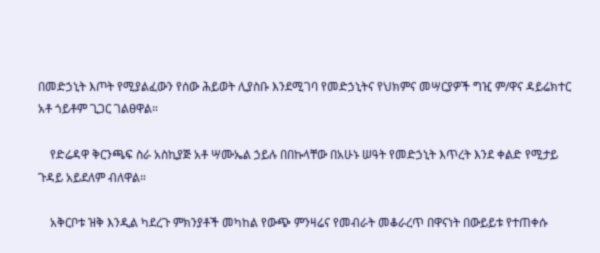በመድኃኒት እጦት የሚያልፈውን የሰው ሕይወት ሊያስቡ እንደሚገባ የመድኃኒትና የህክምና መሣርያዎች ግዢ ም/ዋና ዳይሬክተር አቶ ጎይቶም ጊጋር ገልፀዋል።

    የድሬዳዋ ቅርንጫፍ ስራ አስኪያጅ አቶ ሣሙኤል ኃይሉ በበኩላቸው በአሁኑ ሠዓት የመድኃኒት እጥረት እንደ ቀልድ የሚታይ ጉዳይ አይደለም ብለዋል።

    አቅርቦቱ ዝቅ እንዲል ካደረጉ ምክንያቶች መካከል የውጭ ምንዛሬና የመብራት መቆራረጥ በዋናነት በውይይቱ የተጠቀሱ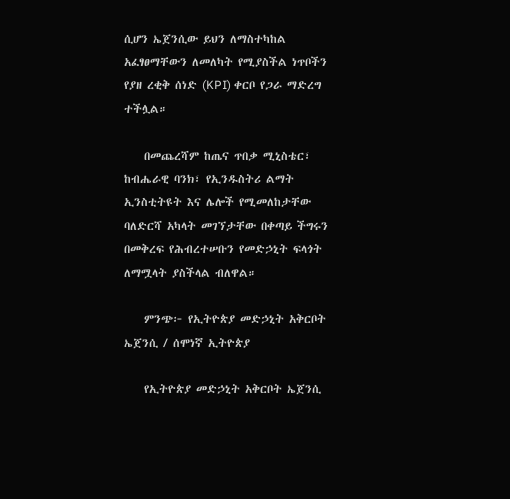ሲሆን ኤጀንሲው ይህን ለማስተካከል አፈፃፀማቸውን ለመለካት የሚያስችል ነጥቦችን የያዘ ረቂቅ ሰነድ (KPI) ቀርቦ የጋራ ማድረግ ተችሏል።

    በመጨረሻም ከጤና ጥበቃ ሚኒስቴር፣ ከብሔራዊ ባንክ፣ የኢንዱስትሪ ልማት ኢንስቲትዩት እና ሌሎች የሚመለከታቸው ባለድርሻ አካላት መገኘታቸው በቀጣይ ችግሩን በመቅረፍ የሕብረተሠቡን የመድኃኒት ፍላጎት ለማሟላት ያስችላል ብለዋል።

    ምንጭ፦ የኢትዮጵያ መድኃኒት አቅርቦት ኤጀንሲ / ሰሞነኛ ኢትዮጵያ

    የኢትዮጵያ መድኃኒት አቅርቦት ኤጀንሲ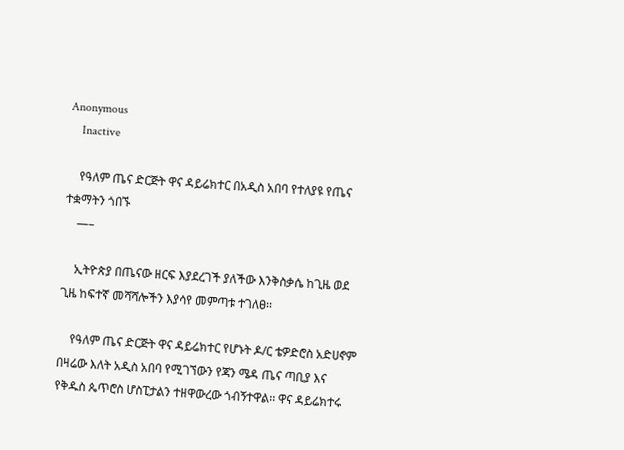Anonymous
    Inactive

    የዓለም ጤና ድርጅት ዋና ዳይሬክተር በአዲስ አበባ የተለያዩ የጤና ተቋማትን ጎበኙ
    —–

    ኢትዮጵያ በጤናው ዘርፍ እያደረገች ያለችው እንቅስቃሴ ከጊዜ ወደ ጊዜ ከፍተኛ መሻሻሎችን እያሳየ መምጣቱ ተገለፀ፡፡

    የዓለም ጤና ድርጅት ዋና ዳይሬክተር የሆኑት ዶ/ር ቴዎድሮስ አድሀኖም በዛሬው እለት አዲስ አበባ የሚገኘውን የጃን ሜዳ ጤና ጣቢያ እና የቅዱስ ጴጥሮስ ሆስፒታልን ተዘዋውረው ጎብኝተዋል፡፡ ዋና ዳይሬክተሩ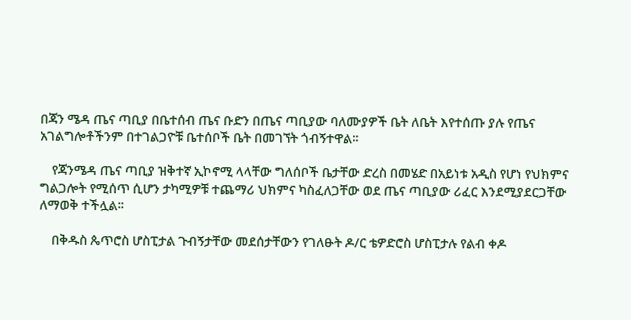በጃን ሜዳ ጤና ጣቢያ በቤተሰብ ጤና ቡድን በጤና ጣቢያው ባለሙያዎች ቤት ለቤት እየተሰጡ ያሉ የጤና አገልግሎቶችንም በተገልጋዮቹ ቤተሰቦች ቤት በመገኘት ጎብኝተዋል፡፡

    የጃንሜዳ ጤና ጣቢያ ዝቅተኛ ኢኮኖሚ ላላቸው ግለሰቦች ቤታቸው ድረስ በመሄድ በአይነቱ አዲስ የሆነ የህክምና ግልጋሎት የሚሰጥ ሲሆን ታካሚዎቹ ተጨማሪ ህክምና ካስፈለጋቸው ወደ ጤና ጣቢያው ሪፈር እንደሚያደርጋቸው ለማወቅ ተችሏል፡፡

    በቅዱስ ጴጥሮስ ሆስፒታል ጉብኝታቸው መደሰታቸውን የገለፁት ዶ/ር ቴዎድሮስ ሆስፒታሉ የልብ ቀዶ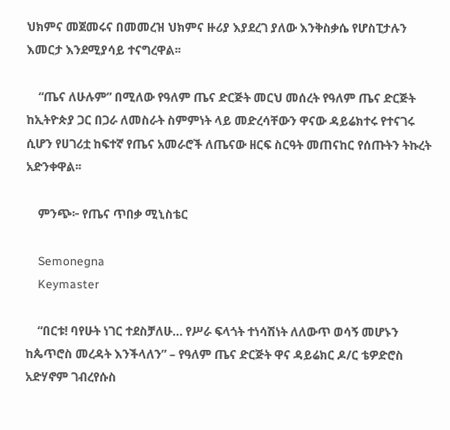ህክምና መጀመሩና በመመረዝ ህክምና ዙሪያ እያደረገ ያለው እንቅስቃሴ የሆስፒታሉን እመርታ እንደሚያሳይ ተናግረዋል፡፡

    “ጤና ለሁሉም” በሚለው የዓለም ጤና ድርጅት መርህ መሰረት የዓለም ጤና ድርጅት ከኢትዮጵያ ጋር በጋራ ለመስራት ስምምነት ላይ መድረሳቸውን ዋናው ዳይሬክተሩ የተናገሩ ሲሆን የሀገሪቷ ከፍተኛ የጤና አመራሮች ለጤናው ዘርፍ ስርዓት መጠናከር የሰጡትን ትኩረት አድንቀዋል፡፡

    ምንጭ፦ የጤና ጥበቃ ሚኒስቴር

    Semonegna
    Keymaster

    “በርቱ! ባየሁት ነገር ተደስቻለሁ… የሥራ ፍላጎት ተነሳሽነት ለለውጥ ወሳኝ መሆኑን ከጴጥሮስ መረዳት እንችላለን” – የዓለም ጤና ድርጅት ዋና ዳይሬክር ዶ/ር ቴዎድሮስ አድሃኖም ገብረየሱስ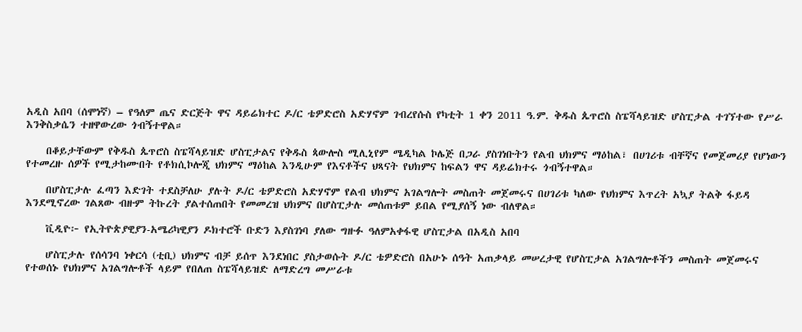አዲስ አበባ (ሰሞነኛ) – የዓለም ጤና ድርጅት ዋና ዳይሬክተር ዶ/ር ቴዎድሮስ አድሃኖም ገብረየሱስ የካቲት 1 ቀን 2011 ዓ.ም. ቅዱስ ጴጥሮስ ስፔሻላይዝድ ሆስፒታል ተገኘተው የሥራ እንቅስቃሴን ተዘዋውረው ጎብኝተዋል።

    በቆይታቸውም የቅዱስ ጴጥሮስ ስፔሻላይዝድ ሆስፒታልና የቅዱስ ጳውሎስ ሚሊኒየም ሜዲካል ኮሌጅ በጋራ ያስገነቡትን የልብ ህክምና ማዕከል፣ በሀገሪቱ ብቸኛና የመጀመሪያ የሆነውን የተመረዙ ሰዎች የሚታከሙበት የቶክሲኮሎጂ ህክምና ማዕከል እንዲሁም የእናቶችና ህጻናት የህክምና ከፍልን ዋና ዳይሬክተሩ ጎብኝተዋል።

    በሆስፒታሉ ፈጣን እድገት ተደስቻለሁ ያሉት ዶ/ር ቴዎድሮስ አድሃኖም የልብ ህክምና አገልግሎት መስጠት መጀመሩና በሀገሪቱ ካለው የህክምና እጥረት አኳያ ትልቅ ፋይዳ እንደሚኖረው ገልጸው ብዙም ትኩረት ያልተሰጠበት የመመረዝ ህክምና በሆስፒታሉ መሰጠቱም ይበል የሚያሰኝ ነው ብለዋል።

    ቪዲዮ፦ የኢትዮጵያዊያን-አሜሪካዊያን ዶክተሮች ቡድን እያስገነባ ያለው ግዙፉ ዓለምአቀፋዊ ሆስፒታል በአዲስ አበባ

    ሆስፒታሉ የሰሳንባ ነቀርሳ (ቲቢ) ህክምና ብቻ ይሰጥ እንደነበር ያስታወሱት ዶ/ር ቴዎድሮስ በአሁኑ ሰዓት አጠቃላይ መሠረታዊ የሆስፒታል አገልግሎቶችን መስጠት መጀመሩና የተወሰኑ የህክምና አገልግሎቶች ላይም የበለጠ ስፔሻላይዝድ ለማድረግ መሥራቱ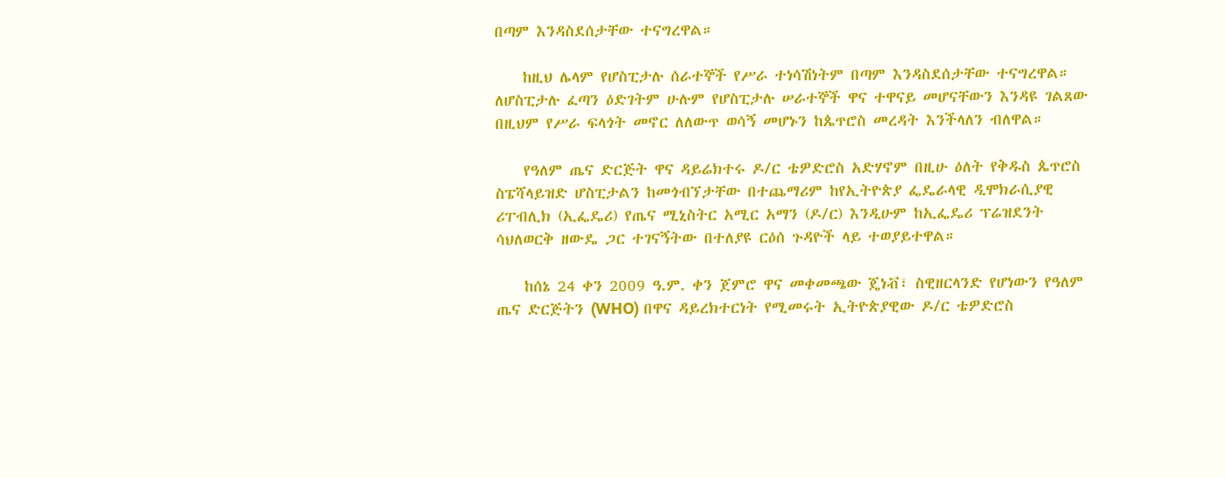በጣም እንዳስደሰታቸው ተናግረዋል።

    ከዚህ ሌላም የሆስፒታሉ ሰራተኞች የሥራ ተነሳሽነትም በጣም እንዳስደሰታቸው ተናግረዋል። ለሆስፒታሉ ፈጣን ዕድገትም ሁሉም የሆስፒታሉ ሠራተኞች ዋና ተዋናይ መሆናቸውን እንዳዩ ገልጸው በዚህም የሥራ ፍላጎት መኖር ለለውጥ ወሳኝ መሆኑን ከጴጥሮስ መረዳት እንችላለን ብለዋል።

    የዓለም ጤና ድርጅት ዋና ዳይሬክተሩ ዶ/ር ቴዎድሮስ አድሃኖም በዚሁ ዕለት የቅዱስ ጴጥሮስ ስፔሻላይዝድ ሆስፒታልን ከመጎብኘታቸው በተጨማሪም ከየኢትዮጵያ ፌዴራላዊ ዲሞክራሲያዊ ሪፐብሊክ (ኢፌዴሪ) የጤና ሚኒስትር አሚር አማን (ዶ/ር) እንዲሁም ከኢፌዴሪ ፕሬዝደንት ሳህለወርቅ ዘውዴ ጋር ተገናኝትው በተለያዩ ርዕሰ ጉዳዮች ላይ ተወያይተዋል።

    ከሰኔ 24 ቀን 2009 ዓ.ም. ቀን ጀምሮ ዋና መቀመጫው ጄነቭ፣ ስዊዘርላንድ የሆነውን የዓለም ጤና ድርጅትን (WHO) በዋና ዳይረክተርነት የሚመሩት ኢትዮጵያዊው ዶ/ር ቴዎድሮስ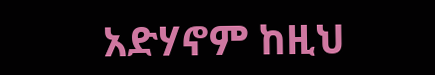አድሃኖም ከዚህ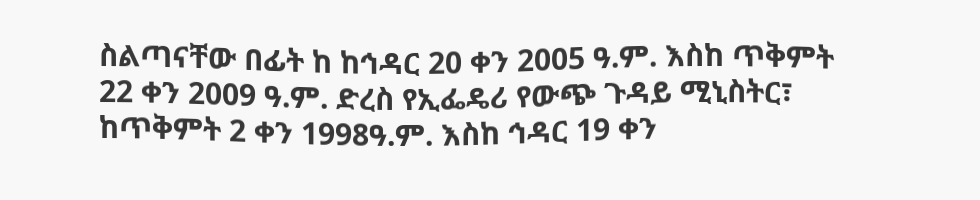ስልጣናቸው በፊት ከ ከኅዳር 20 ቀን 2005 ዓ.ም. እስከ ጥቅምት 22 ቀን 2009 ዓ.ም. ድረስ የኢፌዴሪ የውጭ ጉዳይ ሚኒስትር፣ ከጥቅምት 2 ቀን 1998ዓ.ም. እስከ ኅዳር 19 ቀን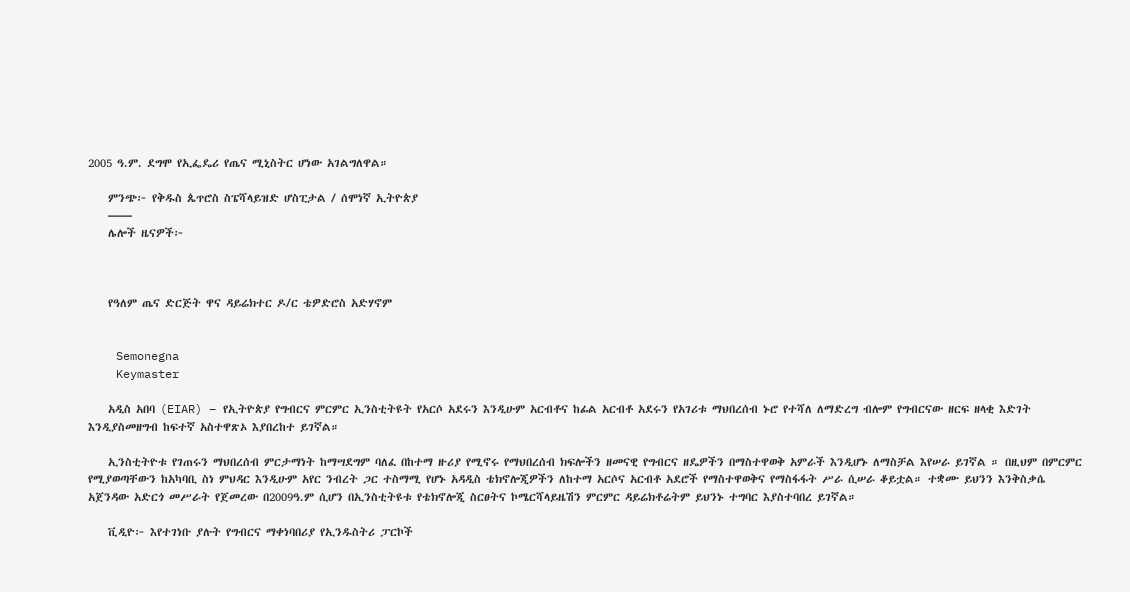2005 ዓ.ም. ደግሞ የኢፌዴሪ የጤና ሚኒስትር ሆነው አገልግለዋል።

    ምንጭ፦ የቅዱስ ጴጥሮስ ስፔሻላይዝድ ሆስፒታል / ሰሞነኛ ኢትዮጵያ
    ——
    ሌሎች ዜናዎች፦



    የዓለም ጤና ድርጅት ዋና ዳይሬክተር ዶ/ር ቴዎድሮስ አድሃኖም


    Semonegna
    Keymaster

    አዲስ አበባ (EIAR) – የኢትዮጵያ የግብርና ምርምር ኢንስቲትዩት የአርሶ አደሩን እንዲሁም አርብቶና ከፊል አርብቶ አደሩን የአገሪቱ ማህበረሰብ ኑሮ የተሻለ ለማድረግ ብሎም የግብርናው ዘርፍ ዘላቂ እድገት እንዲያስመዘግብ ከፍተኛ አስተዋጽኦ እያበረከተ ይገኛል።

    ኢንስቲትዮቱ የገጠሩን ማህበረሰብ ምርታማነት ከማሣደግም ባለፈ በከተማ ዙሪያ የሚኖሩ የማህበረሰብ ክፍሎችን ዘመናዊ የግብርና ዘዴዎችን በማስተዋወቅ አምራች እንዲሆኑ ለማስቻል እየሠራ ይገኛል ። በዚህም በምርምር የሚያወጣቸውን ከአካባቢ ስነ ምህዳር እንዲሁም አየር ንብረት ጋር ተስማሚ የሆኑ አዳዲስ ቴክኖሎጂዎችን ለከተማ አርሶና አርብቶ አደሮች የማስተዋወቅና የማስፋፋት ሥራ ሲሠራ ቆይቷል። ተቋሙ ይህንን እንቅስቃሴ አጀንዳው አድርጎ መሥራት የጀመረው በ2009ዓ.ም ሲሆን በኢንስቲትዩቱ የቴክኖሎጂ ስርፀትና ኮሜርሻላይዜሽን ምርምር ዳይሬክቶሬትም ይህንኑ ተግባር እያስተባበረ ይገኛል።

    ቪዲዮ፦ እየተገነቡ ያሉት የግብርና ማቀነባበሪያ የኢንዱስትሪ ፓርኮች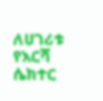ለሀገሪቱ የእርሻ ሴክተር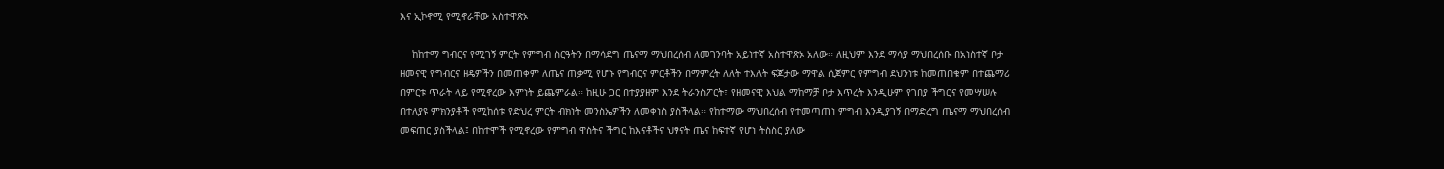እና ኢኮኖሚ የሚኖራቸው አስተዋጽኦ

    ከከተማ ግብርና የሚገኝ ምርት የምግብ ስርዓትን በማሳደግ ጤናማ ማህበረሰብ ለመገንባት አይነተኛ አስተዋጽኦ አለው። ለዚህም እንደ ማሳያ ማህበረሰቡ በአነስተኛ ቦታ ዘመናዊ የግብርና ዘዴዎችን በመጠቀም ለጤና ጠቃሚ የሆኑ የግብርና ምርቶችን በማምረት ለለት ተእለት ፍጆታው ማዋል ሲጀምር የምግብ ደህንነቱ ከመጠበቁም በተጨማሪ በምርቱ ጥራት ላይ የሚኖረው እምነት ይጨምራል። ከዚሁ ጋር በተያያዘም እንደ ትራንስፖርት፣ የዘመናዊ እህል ማከማቻ ቦታ እጥረት እንዲሁም የገበያ ችግርና የመሣሠሉ በተለያዩ ምክንያቶች የሚከሰቱ የድህረ ምርት ብክነት መንስኤዎችን ለመቀነስ ያስችላል። የከተማው ማህበረሰብ የተመጣጠነ ምግብ እንዲያገኝ በማድረግ ጤናማ ማህበረሰብ መፍጠር ያስችላል፤ በከተሞች የሚኖረው የምግብ ዋስትና ችግር ከእናቶችና ህፃናት ጤና ከፍተኛ የሆነ ትስስር ያለው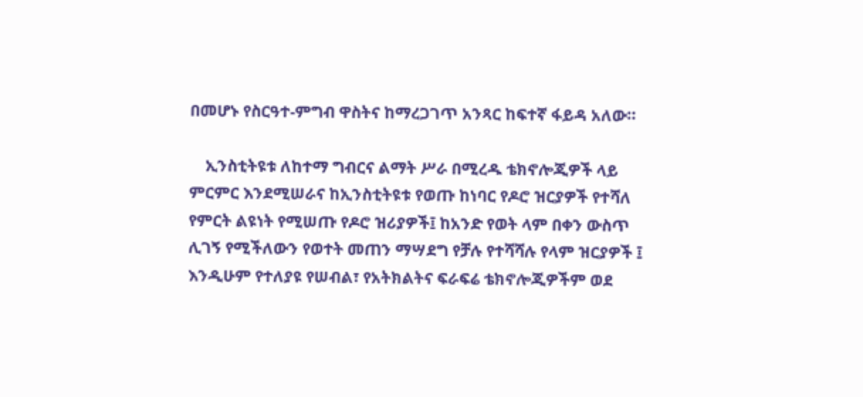በመሆኑ የስርዓተ-ምግብ ዋስትና ከማረጋገጥ አንጻር ከፍተኛ ፋይዳ አለው።

    ኢንስቲትዩቱ ለከተማ ግብርና ልማት ሥራ በሚረዱ ቴክኖሎጂዎች ላይ ምርምር እንደሚሠራና ከኢንስቲትዩቱ የወጡ ከነባር የዶሮ ዝርያዎች የተሻለ የምርት ልዩነት የሚሠጡ የዶሮ ዝሪያዎች፤ ከአንድ የወት ላም በቀን ውስጥ ሊገኝ የሚችለውን የወተት መጠን ማሣደግ የቻሉ የተሻሻሉ የላም ዝርያዎች ፤ እንዲሁም የተለያዩ የሠብል፣ የአትክልትና ፍራፍሬ ቴክኖሎጂዎችም ወደ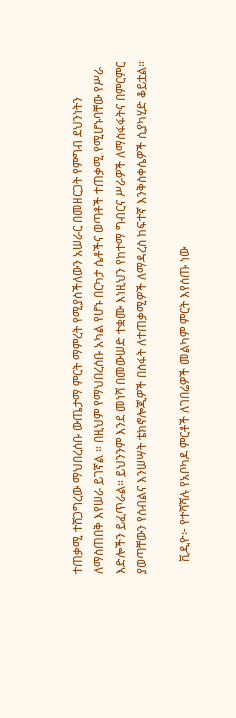ተጠቃሚ ተሸጋግረው ማህበረሰቡ ውጤታማ ምርት ማምረት የሚያስችለውን አሠራር በመዘርጋት የምግብ ደህንነትን ለማስጠበቅ እየሠራ ይገኛል ። በዚህም የማህበረሰቡ አካል የሆኑ በርካታ ሴቶችና ወጣቶች ተጠቃሚ የሚሆኑባቸው የሥራ እድሎችን ይፈጥራል። ይህንንም እንደ መነሻ በመውሠድ ተቋሙ እነዚህን የከተማ ግብርና ሥራዎች ለማስፋፋትና በምርምር ያወጣቸውን የሰብልና እንሠሣት ቴክኖሎጂዎች በስፋት ለተጠቃሚዎች ለማዳረስ ከፍተኛ እንቅስቀሴዎች ሲያካሂድ ቆይቷል።

    ቪዲዮ፦ የተሻሻሉ የአቦካዶ ምርቶች ለገበሬዎች መልካም ምርት እየሰጡ ነው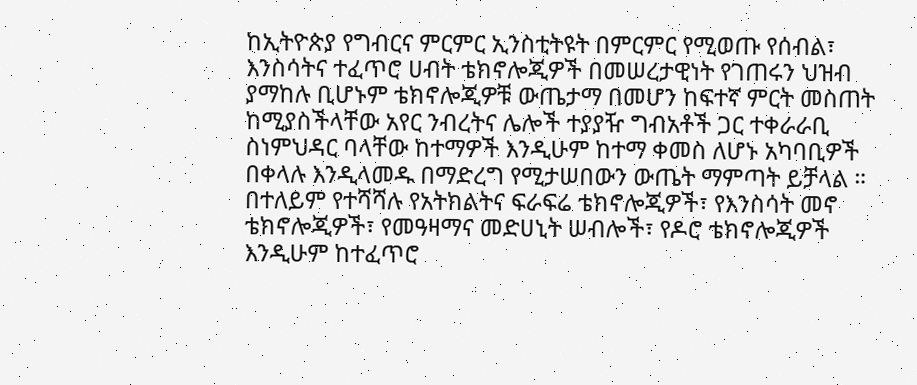ከኢትዮጵያ የግብርና ምርምር ኢንስቲትዩት በምርምር የሚወጡ የሰብል፣ እንስሳትና ተፈጥሮ ሀብት ቴክኖሎጂዎች በመሠረታዊነት የገጠሩን ህዝብ ያማከሉ ቢሆኑም ቴክኖሎጂዎቹ ውጤታማ በመሆን ከፍተኛ ምርት መስጠት ከሚያስችላቸው አየር ንብረትና ሌሎች ተያያዥ ግብአቶች ጋር ተቀራራቢ ስነምህዳር ባላቸው ከተማዎች እንዲሁም ከተማ ቀመስ ለሆኑ አካባቢዎች በቀላሉ እንዲላመዱ በማድረግ የሚታሠበውን ውጤት ማምጣት ይቻላል ። በተለይም የተሻሻሉ የአትክልትና ፍራፍሬ ቴክኖሎጂዎች፣ የእንስሳት መኖ ቴክኖሎጂዎች፣ የመዓዛማና መድሀኒት ሠብሎች፣ የዶሮ ቴክኖሎጂዎች እንዲሁም ከተፈጥሮ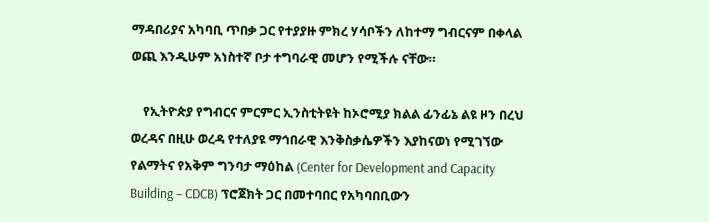ማዳበሪያና አካባቢ ጥበቃ ጋር የተያያዙ ምክረ ሃሳቦችን ለከተማ ግብርናም በቀላል ወጪ እንዲሁም አነስተኛ ቦታ ተግባራዊ መሆን የሚችሉ ናቸው።

    የኢትዮጵያ የግብርና ምርምር ኢንስቲትዩት ከኦሮሚያ ክልል ፊንፊኔ ልዩ ዞን በረህ ወረዳና በዚሁ ወረዳ የተለያዩ ማኅበራዊ እንቅስቃሴዎችን እያከናወነ የሚገኘው የልማትና የአቅም ግንባታ ማዕከል (Center for Development and Capacity Building – CDCB) ፕሮጀክት ጋር በመተባበር የአካባበቢውን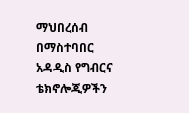ማህበረሰብ በማስተባበር አዳዲስ የግብርና ቴክኖሎጂዎችን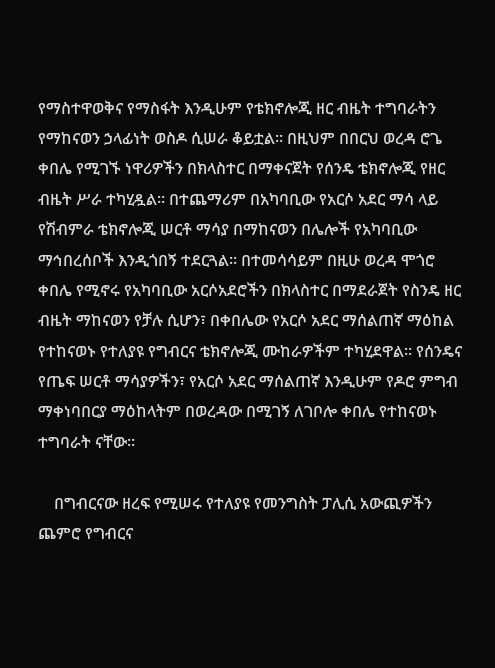የማስተዋወቅና የማስፋት እንዲሁም የቴክኖሎጂ ዘር ብዜት ተግባራትን የማከናወን ኃላፊነት ወስዶ ሲሠራ ቆይቷል። በዚህም በበርህ ወረዳ ሮጌ ቀበሌ የሚገኙ ነዋሪዎችን በክላስተር በማቀናጀት የሰንዴ ቴክኖሎጂ የዘር ብዜት ሥራ ተካሂዷል። በተጨማሪም በአካባቢው የአርሶ አደር ማሳ ላይ የሽብምራ ቴክኖሎጂ ሠርቶ ማሳያ በማከናወን በሌሎች የአካባቢው ማኅበረሰቦች እንዲጎበኝ ተደርጓል። በተመሳሳይም በዚሁ ወረዳ ሞጎሮ ቀበሌ የሚኖሩ የአካባቢው አርሶአደሮችን በክላስተር በማደራጀት የስንዴ ዘር ብዜት ማከናወን የቻሉ ሲሆን፣ በቀበሌው የአርሶ አደር ማሰልጠኛ ማዕከል የተከናወኑ የተለያዩ የግብርና ቴክኖሎጂ ሙከራዎችም ተካሂደዋል። የሰንዴና የጤፍ ሠርቶ ማሳያዎችን፣ የአርሶ አደር ማሰልጠኛ እንዲሁም የዶሮ ምግብ ማቀነባበርያ ማዕከላትም በወረዳው በሚገኝ ለገቦሎ ቀበሌ የተከናወኑ ተግባራት ናቸው።

    በግብርናው ዘረፍ የሚሠሩ የተለያዩ የመንግስት ፓሊሲ አውጪዎችን ጨምሮ የግብርና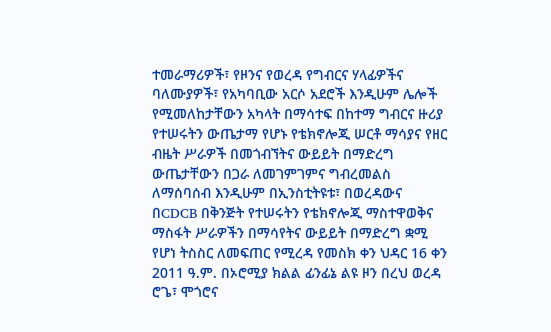ተመራማሪዎች፣ የዞንና የወረዳ የግብርና ሃላፊዎችና ባለሙያዎች፣ የአካባቢው አርሶ አደሮች እንዲሁም ሌሎች የሚመለከታቸውን አካላት በማሳተፍ በከተማ ግብርና ዙሪያ የተሠሩትን ውጤታማ የሆኑ የቴክኖሎጂ ሠርቶ ማሳያና የዘር ብዜት ሥራዎች በመጎብኘትና ውይይት በማድረግ ውጤታቸውን በጋራ ለመገምገምና ግብረመልስ ለማሰባሰብ እንዲሁም በኢንስቲትዩቱ፣ በወረዳውና በCDCB በቅንጅት የተሠሩትን የቴክኖሎጂ ማስተዋወቅና ማስፋት ሥራዎችን በማሳየትና ውይይት በማድረግ ቋሚ የሆነ ትስስር ለመፍጠር የሚረዳ የመስክ ቀን ህዳር 16 ቀን 2011 ዓ.ም. በኦሮሚያ ክልል ፊንፊኔ ልዩ ዞን በረህ ወረዳ ሮጌ፣ ሞጎሮና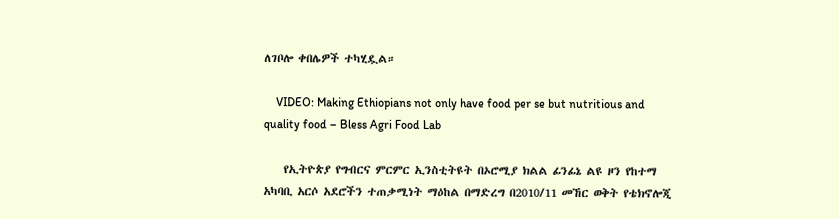ለገቦሎ ቀበሌዎች ተካሂዷል።

    VIDEO: Making Ethiopians not only have food per se but nutritious and quality food – Bless Agri Food Lab

    የኢትዮጵያ የግብርና ምርምር ኢንስቲትዩት በኦሮሚያ ክልል ፊንፊኔ ልዩ ዞን የከተማ አካባቢ አርሶ አደሮችን ተጠቃሚነት ማዕከል በማድረግ በ2010/11 መኸር ወቅት የቴክኖሎጂ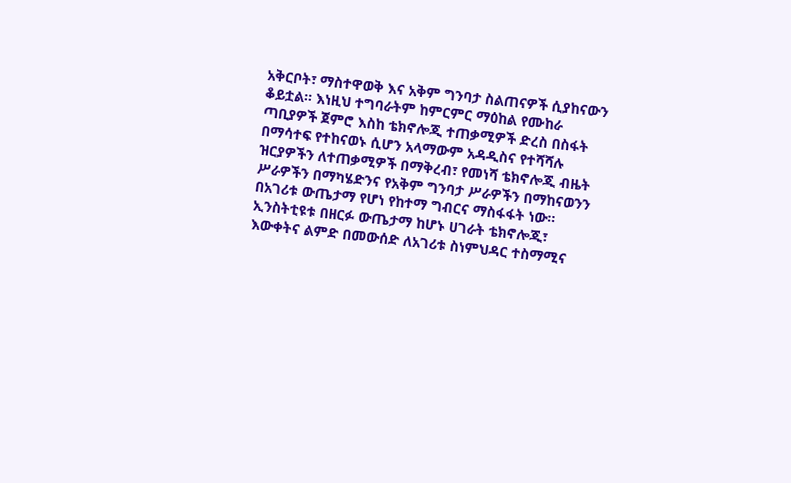አቅርቦት፣ ማስተዋወቅ እና አቅም ግንባታ ስልጠናዎች ሲያከናውን ቆይቷል። እነዚህ ተግባራትም ከምርምር ማዕከል የሙከራ ጣቢያዎች ጀምሮ እስከ ቴክኖሎጂ ተጠቃሚዎች ድረስ በስፋት በማሳተፍ የተከናወኑ ሲሆን አላማውም አዳዲስና የተሻሻሉ ዝርያዎችን ለተጠቃሚዎች በማቅረብ፣ የመነሻ ቴክኖሎጂ ብዜት ሥራዎችን በማካሄድንና የአቅም ግንባታ ሥራዎችን በማከናወንን በአገሪቱ ውጤታማ የሆነ የከተማ ግብርና ማስፋፋት ነው። ኢንስትቲዩቱ በዘርፉ ውጤታማ ከሆኑ ሀገራት ቴክኖሎጂ፣ እውቀትና ልምድ በመውሰድ ለአገሪቱ ስነምህዳር ተስማሚና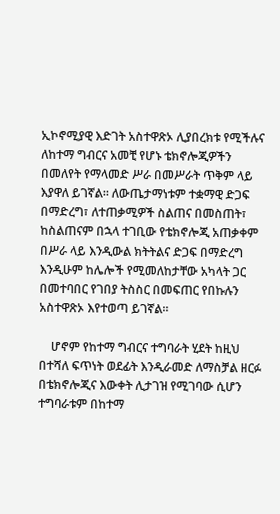ኢኮኖሚያዊ እድገት አስተዋጽኦ ሊያበረክቱ የሚችሉና ለከተማ ግብርና አመቺ የሆኑ ቴክኖሎጂዎችን በመለየት የማላመድ ሥራ በመሥራት ጥቅም ላይ እያዋለ ይገኛል። ለውጤታማነቱም ተቋማዊ ድጋፍ በማድረግ፣ ለተጠቃሚዎች ስልጠና በመስጠት፣ ከስልጠናም በኋላ ተገቢው የቴክኖሎጂ አጠቃቀም በሥራ ላይ እንዲውል ክትትልና ድጋፍ በማድረግ እንዲሁም ከሌሎች የሚመለከታቸው አካላት ጋር በመተባበር የገበያ ትስስር በመፍጠር የበኩሉን አስተዋጽኦ እየተወጣ ይገኛል።

    ሆኖም የከተማ ግብርና ተግባራት ሂደት ከዚህ በተሻለ ፍጥነት ወደፊት እንዲራመድ ለማስቻል ዘርፉ በቴክኖሎጂና እውቀት ሊታገዝ የሚገባው ሲሆን ተግባራቱም በከተማ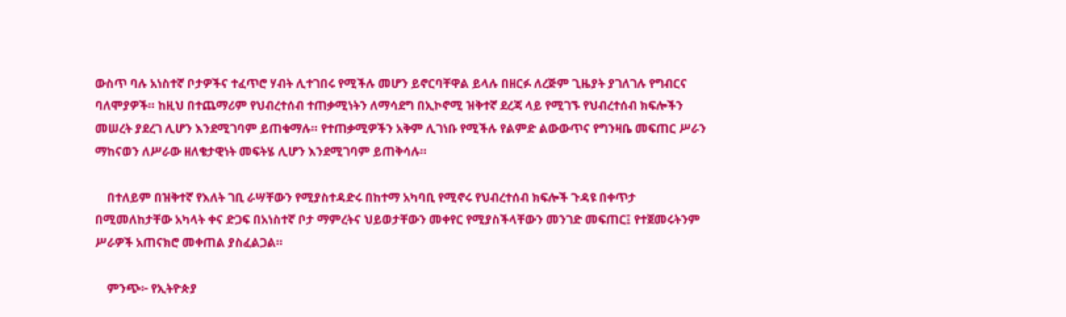ውስጥ ባሉ አነስተኛ ቦታዎችና ተፈጥሮ ሃብት ሊተገበሩ የሚችሉ መሆን ይኖርባቸዋል ይላሉ በዘርፉ ለረጅም ጊዜያት ያገለገሉ የግብርና ባለሞያዎች። ከዚህ በተጨማሪም የህብረተሰብ ተጠቃሚነትን ለማሳደግ በኢኮኖሚ ዝቅተኛ ደረጃ ላይ የሚገኙ የህብረተሰብ ክፍሎችን መሠረት ያደረገ ሊሆን እንደሚገባም ይጠቁማሉ። የተጠቃሚዎችን አቅም ሊገነቡ የሚችሉ የልምድ ልውውጥና የግንዛቤ መፍጠር ሥራን ማከናወን ለሥራው ዘለቄታዊነት መፍትሄ ሊሆን እንደሚገባም ይጠቅሳሉ።

    በተለይም በዝቅተኛ የእለት ገቢ ራሣቸውን የሚያስተዳድሩ በከተማ አካባቢ የሚኖሩ የህብረተሰብ ክፍሎች ጉዳዩ በቀጥታ በሚመለከታቸው አካላት ቀና ድጋፍ በአነስተኛ ቦታ ማምረትና ህይወታቸውን መቀየር የሚያስችላቸውን መንገድ መፍጠር፤ የተጀመሩትንም ሥራዎች አጠናክሮ መቀጠል ያስፈልጋል።

    ምንጭ፦ የኢትዮጵያ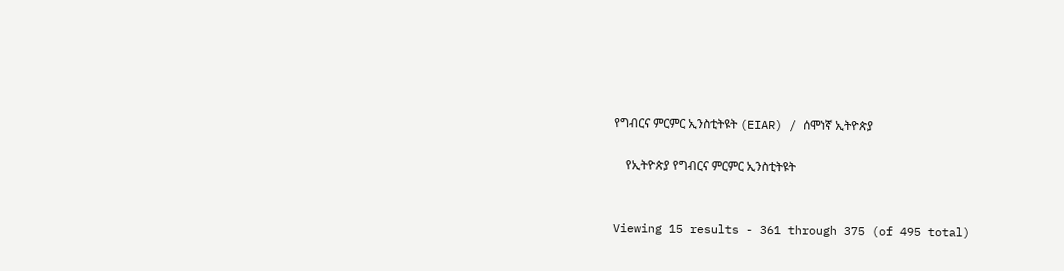የግብርና ምርምር ኢንስቲትዩት (EIAR) / ሰሞነኛ ኢትዮጵያ

    የኢትዮጵያ የግብርና ምርምር ኢንስቲትዩት


Viewing 15 results - 361 through 375 (of 495 total)